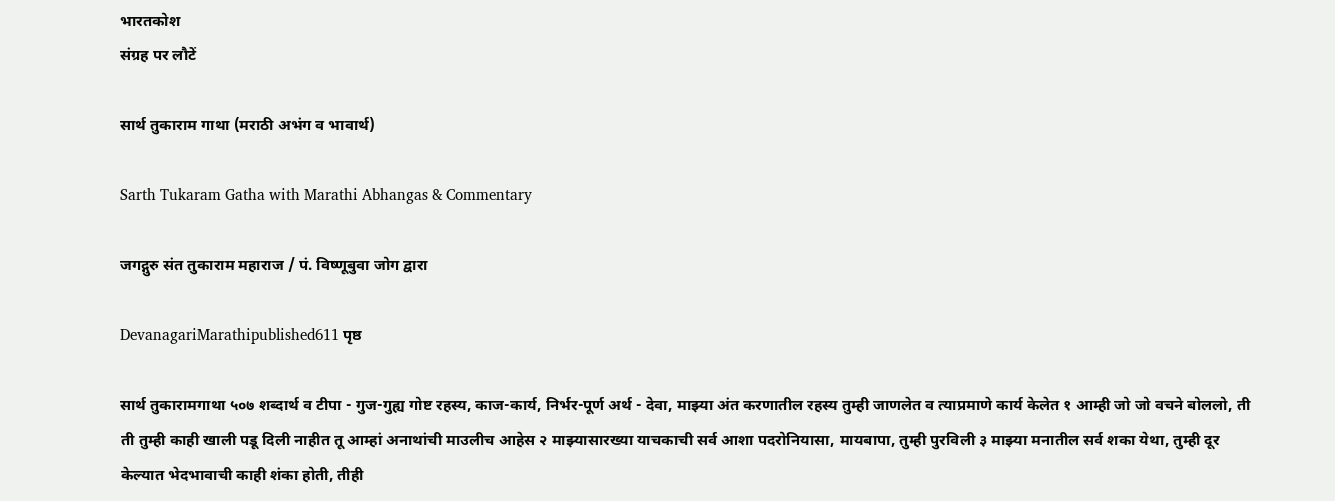भारतकोश
संग्रह पर लौटें

सार्थ तुकाराम गाथा (मराठी अभंग व भावार्थ)

Sarth Tukaram Gatha with Marathi Abhangas & Commentary

जगद्गुरु संत तुकाराम महाराज / पं. विष्णूबुवा जोग द्वारा

DevanagariMarathipublished611 पृष्ठ

सार्थ तुकारामगाथा ५०७ शब्दार्थ व टीपा - गुज-गुह्य गोष्ट रहस्य, काज-कार्य, निर्भर-पूर्ण अर्थ - देवा, माझ्या अंत करणातील रहस्य तुम्ही जाणलेत व त्याप्रमाणे कार्य केलेत १ आम्ही जो जो वचने बोललो, ती ती तुम्ही काही खाली पडू दिली नाहीत तू आम्हां अनाथांची माउलीच आहेस २ माझ्यासारख्या याचकाची सर्व आशा पदरोनियासा, मायबापा, तुम्ही पुरविली ३ माझ्या मनातील सर्व शका येथा, तुम्ही दूर केल्यात भेदभावाची काही शंका होती, तीही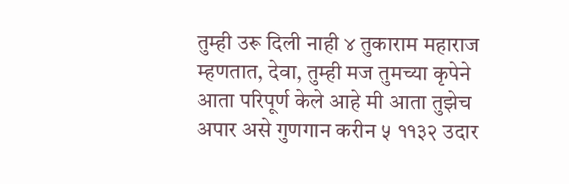तुम्ही उरू दिली नाही ४ तुकाराम महाराज म्हणतात, देवा, तुम्ही मज तुमच्या कृपेने आता परिपूर्ण केले आहे मी आता तुझेच अपार असे गुणगान करीन ५ ११३२ उदार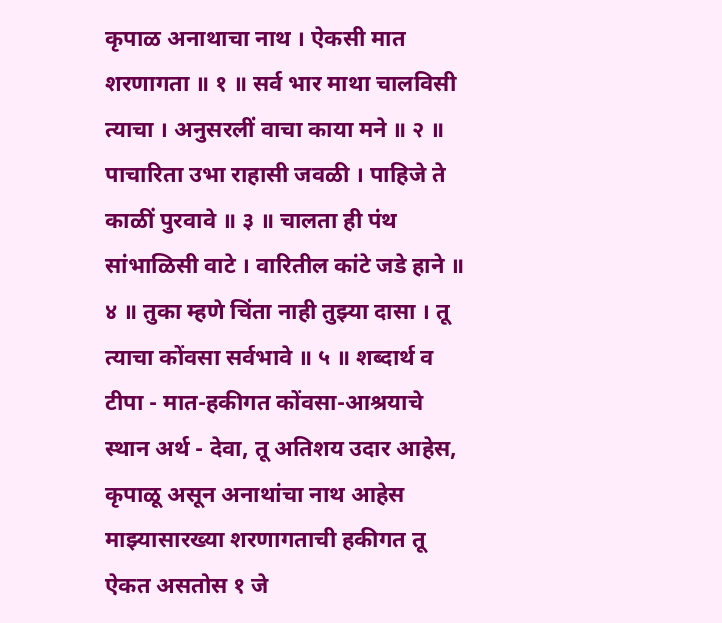कृपाळ अनाथाचा नाथ । ऐकसी मात शरणागता ॥ १ ॥ सर्व भार माथा चालविसी त्याचा । अनुसरलीं वाचा काया मने ॥ २ ॥ पाचारिता उभा राहासी जवळी । पाहिजे ते काळीं पुरवावे ॥ ३ ॥ चालता ही पंथ सांभाळिसी वाटे । वारितील कांटे जडे हाने ॥ ४ ॥ तुका म्हणे चिंता नाही तुझ्या दासा । तू त्याचा कोंवसा सर्वभावे ॥ ५ ॥ शब्दार्थ व टीपा - मात-हकीगत कोंवसा-आश्रयाचे स्थान अर्थ - देवा, तू अतिशय उदार आहेस, कृपाळू असून अनाथांचा नाथ आहेस माझ्यासारख्या शरणागताची हकीगत तू ऐकत असतोस १ जे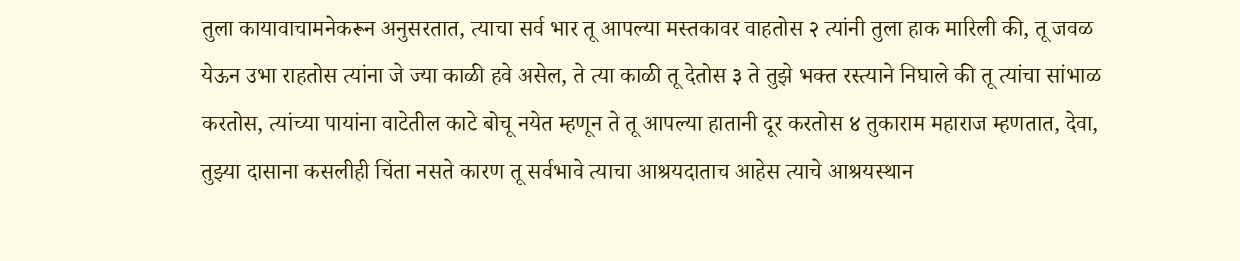तुला कायावाचामनेकरून अनुसरतात, त्याचा सर्व भार तू आपल्या मस्तकावर वाहतोस २ त्यांनी तुला हाक मारिली की, तू जवळ येऊन उभा राहतोस त्यांना जे ज्या काळी हवे असेल, ते त्या काळी तू देतोस ३ ते तुझे भक्त रस्त्याने निघाले की तू त्यांचा सांभाळ करतोस, त्यांच्या पायांना वाटेतील काटे बोचू नयेत म्हणून ते तू आपल्या हातानी दूर करतोस ४ तुकाराम महाराज म्हणतात, देवा, तुझ्या दासाना कसलीही चिंता नसते कारण तू सर्वभावे त्याचा आश्रयदाताच आहेस त्याचे आश्रयस्थान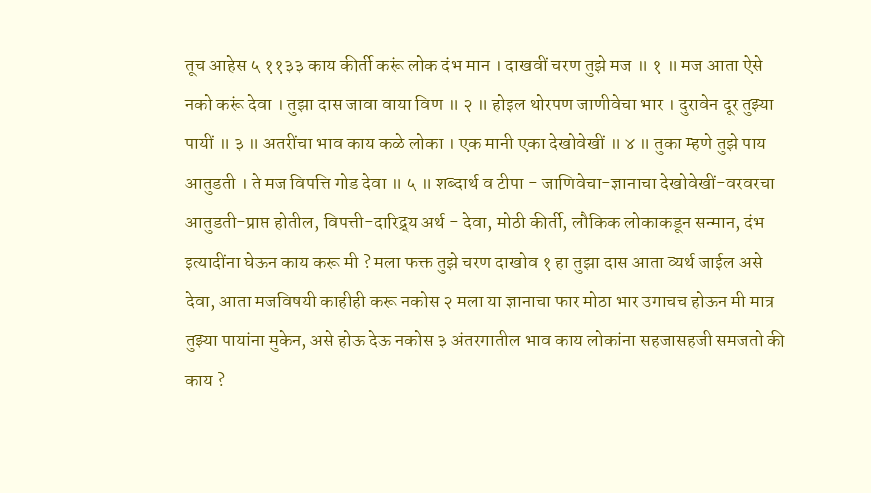तूच आहेस ५ ११३३ काय कीर्ती करूं लोक दंभ मान । दाखवीं चरण तुझे मज ॥ १ ॥ मज आता ऐसे नको करूं देवा । तुझा दास जावा वाया विण ॥ २ ॥ होइल थोरपण जाणीवेचा भार । दुरावेन दूर तुझ्या पायीं ॥ ३ ॥ अतरींचा भाव काय कळे लोका । एक मानी एका देखोवेखीं ॥ ४ ॥ तुका म्हणे तुझे पाय आतुडती । ते मज विपत्ति गोड देवा ॥ ५ ॥ शब्दार्थ व टीपा - जाणिवेचा-ज्ञानाचा देखोवेखीं-वरवरचा आतुडती-प्राप्त होतील, विपत्ती-दारिद्र्य अर्थ - देवा, मोठी कीर्ती, लौकिक लोकाकडून सन्मान, दंभ इत्यादींना घेऊन काय करू मी ? मला फक्त तुझे चरण दाखोव १ हा तुझा दास आता व्यर्थ जाईल असे देवा, आता मजविषयी काहीही करू नकोस २ मला या ज्ञानाचा फार मोठा भार उगाचच होऊन मी मात्र तुझ्या पायांना मुकेन, असे होऊ देऊ नकोस ३ अंतरगातील भाव काय लोकांना सहजासहजी समजतो की काय ?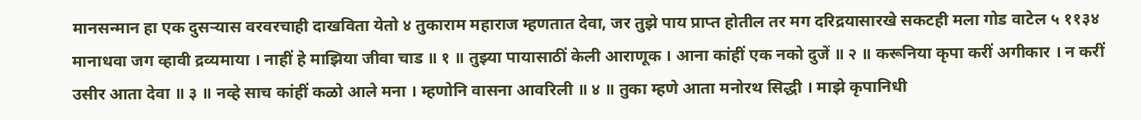मानसन्मान हा एक दुसऱ्यास वरवरचाही दाखविता येतो ४ तुकाराम महाराज म्हणतात देवा, जर तुझे पाय प्राप्त होतील तर मग दरिद्रयासारखे सकटही मला गोड वाटेल ५ ११३४ मानाधवा जग व्हावी द्रव्यमाया । नाहीं हे माझिया जीवा चाड ॥ १ ॥ तुझ्या पायासाठीं केली आराणूक । आना कांहीं एक नको दुजें ॥ २ ॥ करूनिया कृपा करीं अगीकार । न करीं उसीर आता देवा ॥ ३ ॥ नव्हे साच कांहीं कळो आले मना । म्हणोनि वासना आवरिली ॥ ४ ॥ तुका म्हणे आता मनोरथ सिद्धी । माझे कृपानिधी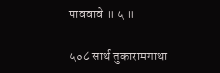पाववावे ॥ ५ ॥

५०८ सार्थ तुकारामगाथा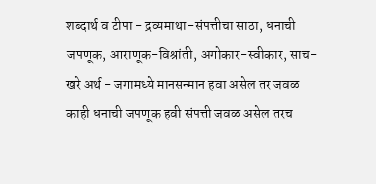शब्दार्थ व टीपा - द्रव्यमाथा-संपत्तीचा साठा, धनाची जपणूक, आराणूक-विश्रांती, अगोकार-स्वीकार, साच-खरे अर्थ - जगामध्ये मानसन्मान हवा असेल तर जवळ काही धनाची जपणूक हवी संपत्ती जवळ असेल तरच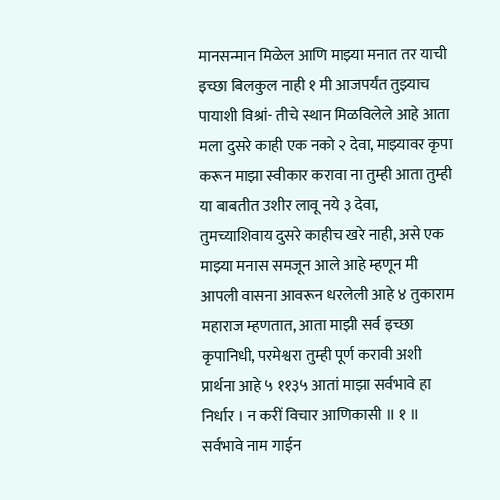मानसन्मान मिळेल आणि माझ्या मनात तर याची इच्छा बिलकुल नाही १ मी आजपर्यंत तुझ्याच पायाशी विश्रां- तीचे स्थान मिळविलेले आहे आता मला दुसरे काही एक नको २ देवा, माझ्यावर कृपा करून माझा स्वीकार करावा ना तुम्ही आता तुम्ही या बाबतीत उशीर लावू नये ३ देवा, तुमच्याशिवाय दुसरे काहीच खरे नाही, असे एक माझ्या मनास समजून आले आहे म्हणून मी आपली वासना आवरून धरलेली आहे ४ तुकाराम महाराज म्हणतात, आता माझी सर्व इच्छा कृपानिधी, परमेश्वरा तुम्ही पूर्ण करावी अशी प्रार्थना आहे ५ ११३५ आतां माझा सर्वभावे हा निर्धार । न करीं विचार आणिकासी ॥ १ ॥ सर्वभावे नाम गाईन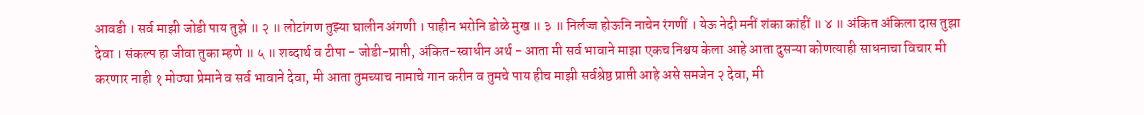आवडी । सर्व माझी जोडी पाय तुझे ॥ २ ॥ लोटांगण तुझ्या घालीन अंगणी । पाहीन भरोनि डोळे मुख ॥ ३ ॥ निर्लज्ज होऊनि नाचेन रंगणीं । येऊ नेदी मनीं शंका कांहीं ॥ ४ ॥ अंकित अंकिला दास तुझा देवा । संकल्प हा जीवा तुका म्हणे ॥ ५ ॥ शब्दार्थ व टीपा - जोडी-प्राप्ती, अंकित-स्वाधीन अर्थ - आता मी सर्व भावाने माझा एकच निश्चय केला आहे आता दुसऱ्या कोणत्याही साधनाचा विचार मी करणार नाही १ मोठ्या प्रेमाने व सर्व भावाने देवा, मी आता तुमच्याच नामाचे गान करीन व तुमचे पाय हीच माझी सर्वश्रेष्ठ प्राप्ती आहे असे समजेन २ देवा, मी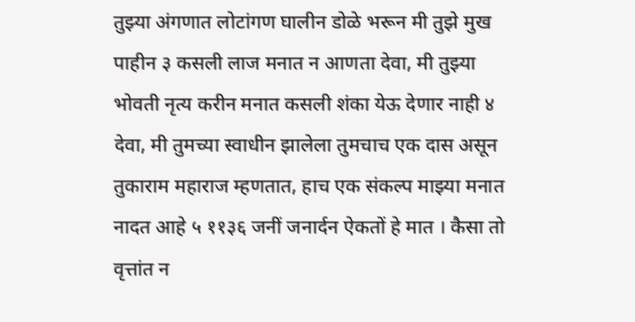तुझ्या अंगणात लोटांगण घालीन डोळे भरून मी तुझे मुख पाहीन ३ कसली लाज मनात न आणता देवा, मी तुझ्या भोवती नृत्य करीन मनात कसली शंका येऊ देणार नाही ४ देवा, मी तुमच्या स्वाधीन झालेला तुमचाच एक दास असून तुकाराम महाराज म्हणतात, हाच एक संकल्प माझ्या मनात नादत आहे ५ ११३६ जनीं जनार्दन ऐकतों हे मात । कैसा तो वृत्तांत न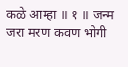कळे आम्हा ॥ १ ॥ जन्म जरा मरण कवण भोगी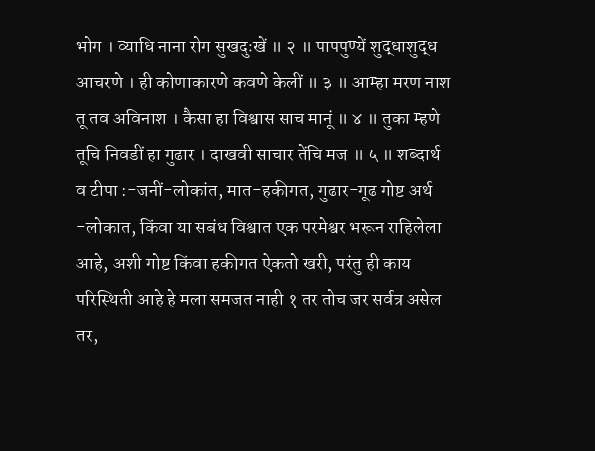भोग । व्याधि नाना रोग सुखदुःखें ॥ २ ॥ पापपुण्यें शुद्धाशुद्ध आचरणे । ही कोणाकारणे कवणे केलीं ॥ ३ ॥ आम्हा मरण नाश तू तव अविनाश । कैसा हा विश्वास साच मानूं ॥ ४ ॥ तुका म्हणे तूचि निवडीं हा गुढार । दाखवी साचार तेंचि मज ॥ ५ ॥ शब्दार्थ व टीपा :-जनीं-लोकांत, मात-हकीगत, गुढार-गूढ गोष्ट अर्थ -लोकात, किंवा या सबंध विश्वात एक परमेश्वर भरून राहिलेला आहे, अशी गोष्ट किंवा हकीगत ऐकतो खरी, परंतु ही काय परिस्थिती आहे हे मला समजत नाही १ तर तोच जर सर्वत्र असेल तर,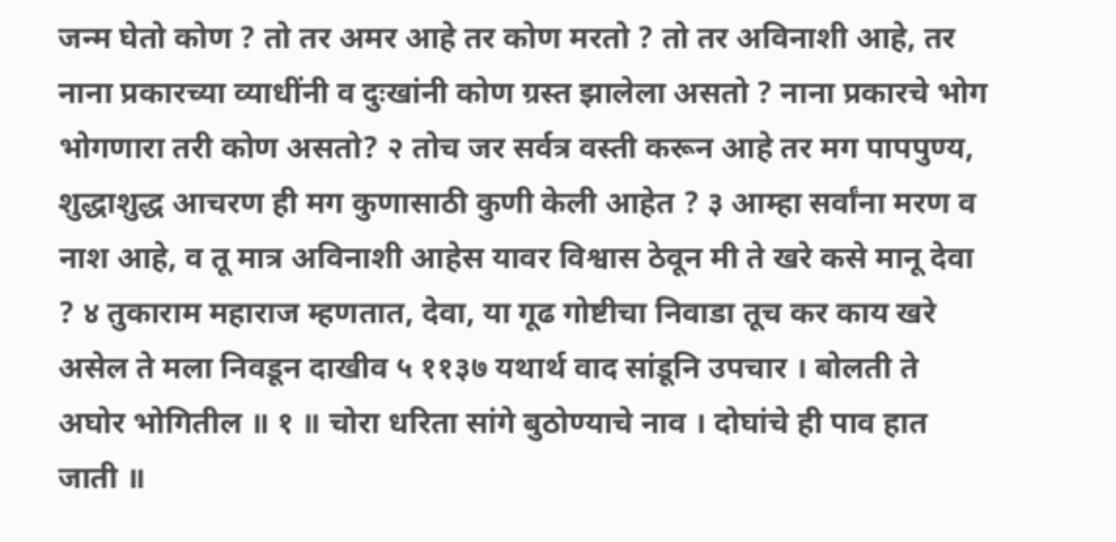जन्म घेतो कोण ? तो तर अमर आहे तर कोण मरतो ? तो तर अविनाशी आहे, तर नाना प्रकारच्या व्याधींनी व दुःखांनी कोण ग्रस्त झालेला असतो ? नाना प्रकारचे भोग भोगणारा तरी कोण असतो? २ तोच जर सर्वत्र वस्ती करून आहे तर मग पापपुण्य, शुद्धाशुद्ध आचरण ही मग कुणासाठी कुणी केली आहेत ? ३ आम्हा सर्वांना मरण व नाश आहे, व तू मात्र अविनाशी आहेस यावर विश्वास ठेवून मी ते खरे कसे मानू देवा ? ४ तुकाराम महाराज म्हणतात, देवा, या गूढ गोष्टीचा निवाडा तूच कर काय खरे असेल ते मला निवडून दाखीव ५ ११३७ यथार्थ वाद सांडूनि उपचार । बोलती ते अघोर भोगितील ॥ १ ॥ चोरा धरिता सांगे बुठोण्याचे नाव । दोघांचे ही पाव हात जाती ॥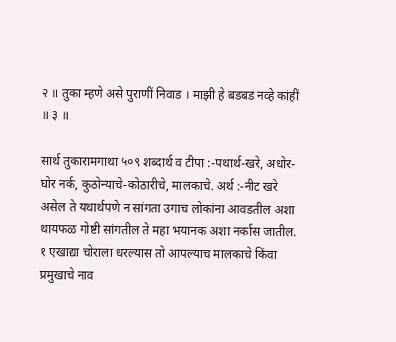२ ॥ तुका म्हणे असे पुराणीं निवाड । माझी हे बडबड नव्हे कांहीं ॥ ३ ॥

सार्थ तुकारामगाथा ५०९ शब्दार्थ व टीपा :-पथार्थ-खरे, अधोर-घोर नर्क, कुठोन्याचे-कोठारीचे, मालकाचे. अर्थ :-नीट खरे असेल ते यथार्थपणे न सांगता उगाच लोकांना आवडतील अशा थायफळ गोष्टी सांगतील ते महा भयानक अशा नर्कास जातील. १ एखाद्या चोराला धरल्यास तो आपल्याच मालकाचे किंवा प्रमुखाचे नाव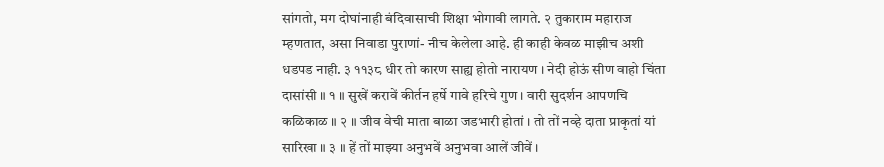सांगतो, मग दोघांनाही बंदिवासाची शिक्षा भोगावी लागते. २ तुकाराम महाराज म्हणतात, असा निवाडा पुराणां- नीच केलेला आहे. ही काही केवळ माझीच अशी धडपड नाही. ३ ११३८ धीर तो कारण साह्य होतो नारायण । नेदी होऊं सीण वाहो चिंता दासांसी ॥ १ ॥ सुखें करावें कीर्तन हर्षे गावे हरिचे गुण । वारी सुदर्शन आपणचि कळिकाळ ॥ २ ॥ जीव वेची माता बाळा जडभारी होतां । तो तों नव्हे दाता प्राकृतां यां सारिखा ॥ ३ ॥ हें तों माझ्या अनुभवें अनुभवा आलें जीवें ।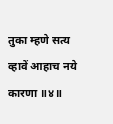तुका म्हणे सत्य व्हावें आहाच नये कारणा ॥४॥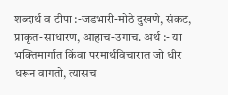शब्दार्थ व टीपा :-जडभारी-मोठे दुखणे, संकट, प्राकृत-साधारण, आहाच-उगाच. अर्थ :- या भक्तिमार्गात किंवा परमार्थविचारात जो धीर धरून वागतो, त्यासच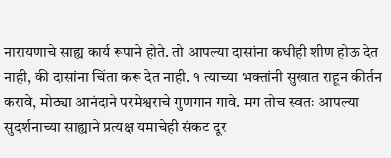नारायणाचे साह्य कार्य रूपाने होते. तो आपल्या दासांना कधीही शीण होऊ देत नाही, की दासांना चिंता करू देत नाही. १ त्याच्या भक्तांनी सुखात राहून कीर्तन करावे, मोठ्या आनंदाने परमेश्वराचे गुणगान गावे. मग तोच स्वतः आपल्या सुदर्शनाच्या साह्याने प्रत्यक्ष यमाचेही संकट दूर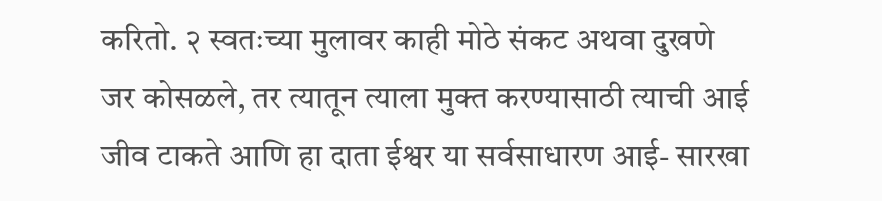करितो. २ स्वतःच्या मुलावर काही मोठे संकट अथवा दुखणे जर कोसळले, तर त्यातून त्याला मुक्त करण्यासाठी त्याची आई जीव टाकते आणि हा दाता ईश्वर या सर्वसाधारण आई- सारखा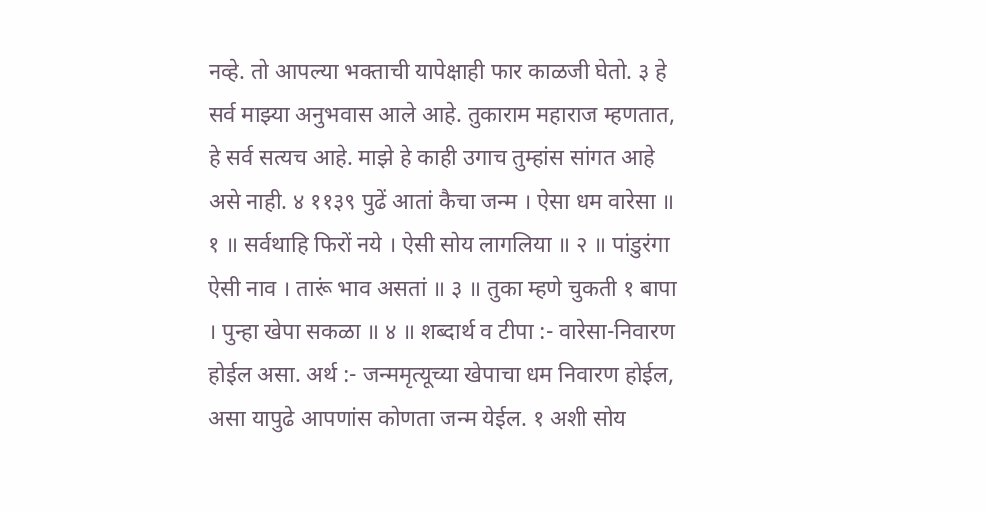नव्हे. तो आपल्या भक्ताची यापेक्षाही फार काळजी घेतो. ३ हे सर्व माझ्या अनुभवास आले आहे. तुकाराम महाराज म्हणतात, हे सर्व सत्यच आहे. माझे हे काही उगाच तुम्हांस सांगत आहे असे नाही. ४ ११३९ पुढें आतां कैचा जन्म । ऐसा धम वारेसा ॥ १ ॥ सर्वथाहि फिरों नये । ऐसी सोय लागलिया ॥ २ ॥ पांडुरंगा ऐसी नाव । तारूं भाव असतां ॥ ३ ॥ तुका म्हणे चुकती १ बापा । पुन्हा खेपा सकळा ॥ ४ ॥ शब्दार्थ व टीपा :- वारेसा-निवारण होईल असा. अर्थ :- जन्ममृत्यूच्या खेपाचा धम निवारण होईल, असा यापुढे आपणांस कोणता जन्म येईल. १ अशी सोय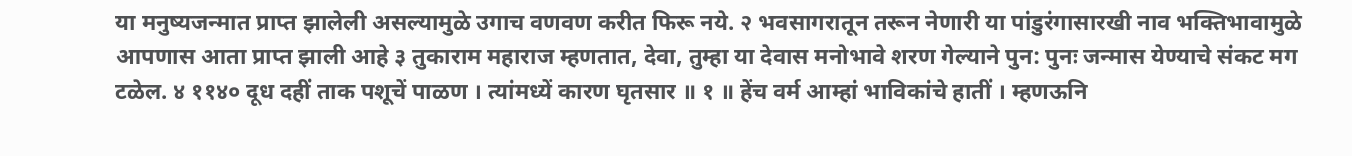या मनुष्यजन्मात प्राप्त झालेली असल्यामुळे उगाच वणवण करीत फिरू नये. २ भवसागरातून तरून नेणारी या पांडुरंगासारखी नाव भक्तिभावामुळे आपणास आता प्राप्त झाली आहे ३ तुकाराम महाराज म्हणतात, देवा, तुम्हा या देवास मनोभावे शरण गेल्याने पुन: पुनः जन्मास येण्याचे संकट मग टळेल. ४ ११४० दूध दहीं ताक पशूचें पाळण । त्यांमध्यें कारण घृतसार ॥ १ ॥ हेंच वर्म आम्हां भाविकांचे हातीं । म्हणऊनि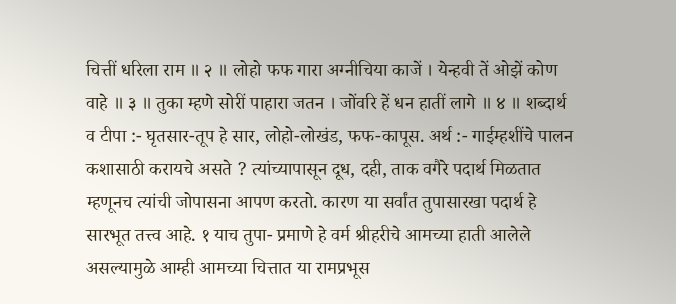चित्तीं धरिला राम ॥ २ ॥ लोहो फफ गारा अग्नीचिया काजें । येन्हवी तें ओझें कोण वाहे ॥ ३ ॥ तुका म्हणे सोरीं पाहारा जतन । जोंवरि हें धन हातीं लागे ॥ ४ ॥ शब्दार्थ व टीपा :- घृतसार-तूप हे सार, लोहो-लोखंड, फफ-कापूस. अर्थ :- गाईम्हशींचे पालन कशासाठी करायचे असते ? त्यांच्यापासून दूध, दही, ताक वगैरे पदार्थ मिळतात म्हणूनच त्यांची जोपासना आपण करतो. कारण या सर्वांत तुपासारखा पदार्थ हे सारभूत तत्त्व आहे. १ याच तुपा- प्रमाणे हे वर्म श्रीहरीचे आमच्या हाती आलेले असल्यामुळे आम्ही आमच्या चित्तात या रामप्रभूस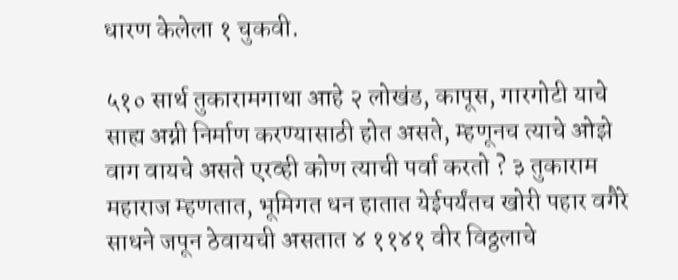धारण केलेला १ चुकवी.

५१० सार्थ तुकारामगाथा आहे २ लोखंड, कापूस, गारगोटी याचे साह्य अग्नी निर्माण करण्यासाठी होत असते, म्हणूनच त्याचे ओझे वाग वायचे असते एरव्ही कोण त्याची पर्वा करतो ? ३ तुकाराम महाराज म्हणतात, भूमिगत धन हातात येईपर्यंतच खोरी पहार वगैरे साधने जपून ठेवायची असतात ४ ११४१ वीर विठ्ठलाचे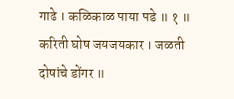गाढे । कळिकाळ पाया पडे ॥ १ ॥ करिती घोष जयजयकार । जळती दोषांचे डोंगर ॥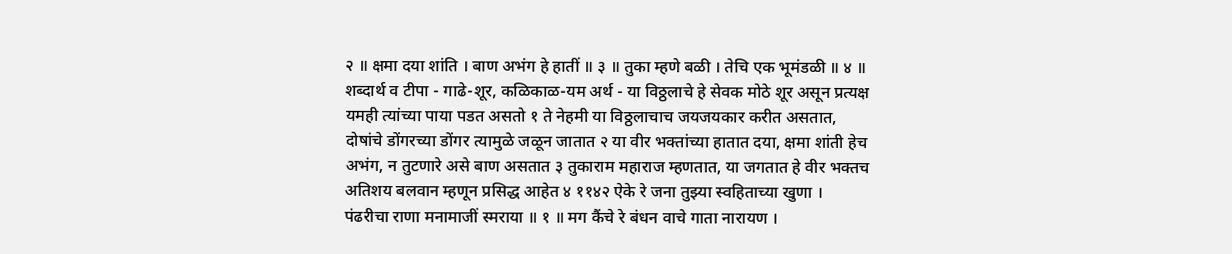२ ॥ क्षमा दया शांति । बाण अभंग हे हातीं ॥ ३ ॥ तुका म्हणे बळी । तेचि एक भूमंडळी ॥ ४ ॥ शब्दार्थ व टीपा - गाढे-शूर, कळिकाळ-यम अर्थ - या विठ्ठलाचे हे सेवक मोठे शूर असून प्रत्यक्ष यमही त्यांच्या पाया पडत असतो १ ते नेहमी या विठ्ठलाचाच जयजयकार करीत असतात, दोषांचे डोंगरच्या डोंगर त्यामुळे जळून जातात २ या वीर भक्तांच्या हातात दया, क्षमा शांती हेच अभंग, न तुटणारे असे बाण असतात ३ तुकाराम महाराज म्हणतात, या जगतात हे वीर भक्तच अतिशय बलवान म्हणून प्रसिद्ध आहेत ४ ११४२ ऐके रे जना तुझ्या स्वहिताच्या खुणा । पंढरीचा राणा मनामाजीं स्मराया ॥ १ ॥ मग कैंचे रे बंधन वाचे गाता नारायण ।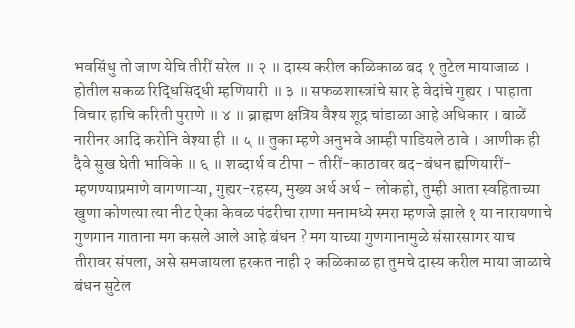भवसिंधु तो जाण येचि तीरीं सरेल ॥ २ ॥ दास्य करील कळिकाळ बद १ तुटेल मायाजाळ । होतील सकळ रिद्धिसिद्धी म्हणियारी ॥ ३ ॥ सफळशास्त्रांचे सार हे वेदांचे गुह्यर । पाहाता विचार हाचि करिती पुराणे ॥ ४ ॥ ब्राह्मण क्षत्रिय वैश्य शूद्र चांडाळा आहे अधिकार । बाळें नारीनर आदि करोनि वेश्या ही ॥ ५ ॥ तुका म्हणे अनुभवे आम्ही पाडियले ठावे । आणीक ही दैवे सुख घेती भाविके ॥ ६ ॥ शब्दार्थ व टीपा - तीरीं-काठावर बद-बंधन ह्मणियारीं-म्हणण्याप्रमाणे वागणाऱ्या, गुह्यर-रहस्य, मुख्य अर्थ अर्थ - लोकहो, तुम्ही आता स्वहिताच्या खुणा कोणत्या त्या नीट ऐका केवळ पंढरीचा राणा मनामध्ये स्मरा म्हणजे झाले १ या नारायणाचे गुणगान गाताना मग कसले आले आहे बंधन ? मग याच्या गुणगानामुळे संसारसागर याच तीरावर संपला, असे समजायला हरकत नाही २ कळिकाळ हा तुमचे दास्य करील माया जाळाचे बंधन सुटेल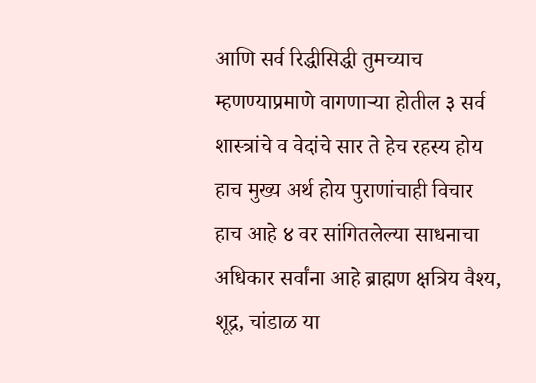आणि सर्व रिद्धीसिद्धी तुमच्याच म्हणण्याप्रमाणे वागणाऱ्या होतील ३ सर्व शास्त्रांचे व वेदांचे सार ते हेच रहस्य होय हाच मुख्य अर्थ होय पुराणांचाही विचार हाच आहे ४ वर सांगितलेल्या साधनाचा अधिकार सर्वांना आहे ब्राह्मण क्षत्रिय वैश्य, शूद्र, चांडाळ या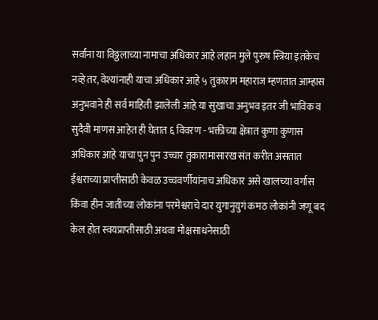सर्वांना या विठ्ठलाच्या नामाचा अधिकार आहे लहान मुले पुरुष स्त्रिया इतकेच नव्हे तर, वेश्यांनाही याचा अधिकार आहे ५ तुकाराम महाराज म्हणतात आम्हास अनुभवाने ही सर्व माहिती झालेली आहे या सुखाचा अनुभव इतर जी भाविक व सुदैवी माणस आहेत ही घेतात ६ विवरण - भक्तीच्या क्षेत्रात कुणा कुणास अधिकार आहे याचा पुन पुन उच्चार तुकारामासारख संत करीत असतात ईश्वराच्या प्राप्तीसाठी केवळ उच्चवर्णीयांनाच अधिकार असे खालच्या वर्गास किंवा हीन जातीच्या लोकांना परमेश्वराचे दार युगानुयुगं कमठ लोकांनी जणू बद केल होत स्वयप्राप्तीसाठी अथवा मोक्षसाधनेसाठी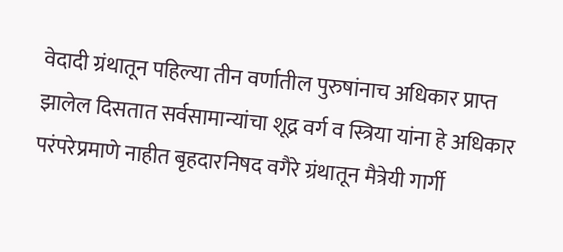वेदादी ग्रंथातून पहिल्या तीन वर्णातील पुरुषांनाच अधिकार प्राप्त झालेल दिसतात सर्वसामान्यांचा शूद्र वर्ग व स्त्रिया यांना हे अधिकार परंपरेप्रमाणे नाहीत बृहदारनिषद वगैरे ग्रंथातून मैत्रेयी गार्गी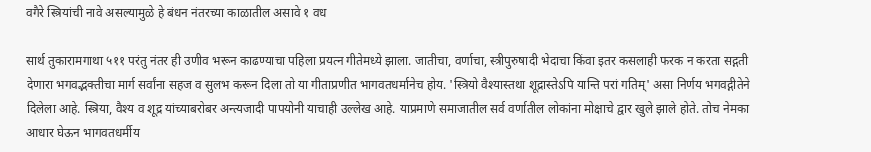वगैरे स्त्रियांची नावे असल्यामुळे हे बंधन नंतरच्या काळातील असावे १ वध

सार्थ तुकारामगाथा ५११ परंतु नंतर ही उणीव भरून काढण्याचा पहिला प्रयत्न गीतेमध्ये झाला. जातीचा, वर्णाचा, स्त्रीपुरुषादी भेदाचा किंवा इतर कसलाही फरक न करता सद्गती देणारा भगवद्भक्तीचा मार्ग सर्वांना सहज व सुलभ करून दिला तो या गीताप्रणीत भागवतधर्मानेच होय. 'स्त्रियो वैश्यास्तथा शूद्रास्तेऽपि यान्ति परां गतिम्' असा निर्णय भगवद्गीतेने दिलेला आहे. स्त्रिया, वैश्य व शूद्र यांच्याबरोबर अन्त्यजादी पापयोनी याचाही उल्लेख आहे. याप्रमाणे समाजातील सर्व वर्णातील लोकांना मोक्षाचे द्वार खुले झाले होते. तोच नेमका आधार घेऊन भागवतधर्मीय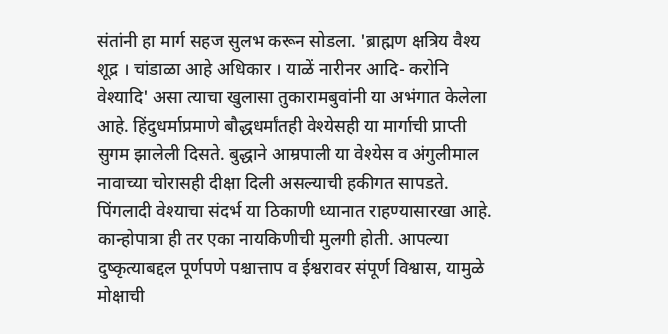संतांनी हा मार्ग सहज सुलभ करून सोडला. 'ब्राह्मण क्षत्रिय वैश्य शूद्र । चांडाळा आहे अधिकार । याळें नारीनर आदि- करोनि वेश्यादि' असा त्याचा खुलासा तुकारामबुवांनी या अभंगात केलेला आहे. हिंदुधर्माप्रमाणे बौद्धधर्मांतही वेश्येसही या मार्गाची प्राप्ती सुगम झालेली दिसते. बुद्धाने आम्रपाली या वेश्येस व अंगुलीमाल नावाच्या चोरासही दीक्षा दिली असल्याची हकीगत सापडते. पिंगलादी वेश्याचा संदर्भ या ठिकाणी ध्यानात राहण्यासारखा आहे. कान्होपात्रा ही तर एका नायकिणीची मुलगी होती. आपल्या दुष्कृत्याबद्दल पूर्णपणे पश्चात्ताप व ईश्वरावर संपूर्ण विश्वास, यामुळे मोक्षाची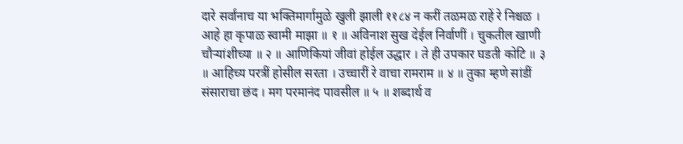दारे सर्वांनाच या भक्तिमार्गामुळे खुली झाली ११८४ न करीं तळमळ राहें रे निश्चळ । आहे हा कृपाळ स्वामी माझा ॥ १ ॥ अविनाश सुख देईल निर्वाणीं । चुकतील खाणी चौऱ्यांशीच्या ॥ २ ॥ आणिकियां जीवां होईल उद्धार । ते ही उपकार घडती कोटि ॥ ३ ॥ आहिच्य परत्रीं होसील सरता । उच्चारीं रे वाचा रामराम ॥ ४ ॥ तुका म्हणे सांडीं संसाराचा छंद । मग परमानंद पावसील ॥ ५ ॥ शब्दार्थ व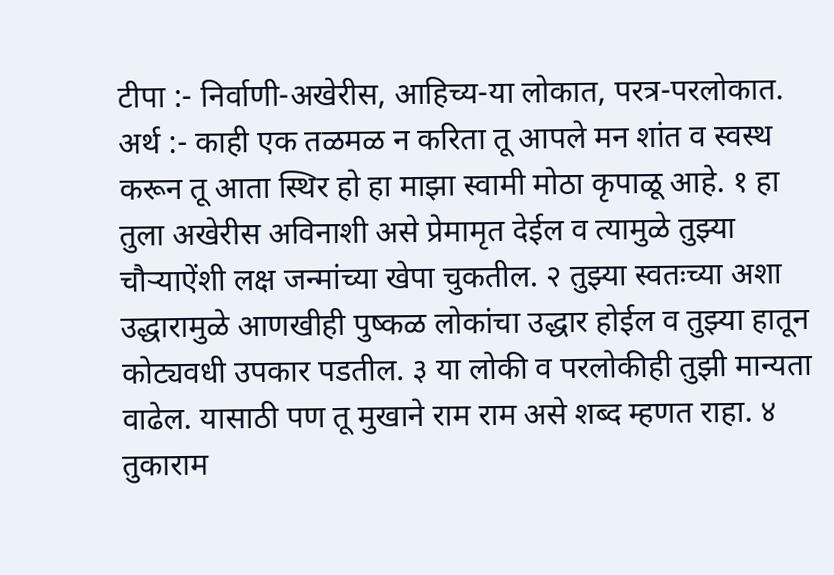टीपा :- निर्वाणी-अखेरीस, आहिच्य-या लोकात, परत्र-परलोकात. अर्थ :- काही एक तळमळ न करिता तू आपले मन शांत व स्वस्थ करून तू आता स्थिर हो हा माझा स्वामी मोठा कृपाळू आहे. १ हा तुला अखेरीस अविनाशी असे प्रेमामृत देईल व त्यामुळे तुझ्या चौऱ्याऐंशी लक्ष जन्मांच्या खेपा चुकतील. २ तुझ्या स्वतःच्या अशा उद्धारामुळे आणखीही पुष्कळ लोकांचा उद्धार होईल व तुझ्या हातून कोट्यवधी उपकार पडतील. ३ या लोकी व परलोकीही तुझी मान्यता वाढेल. यासाठी पण तू मुखाने राम राम असे शब्द म्हणत राहा. ४ तुकाराम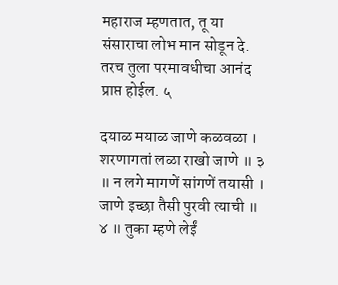महाराज म्हणतात, तू या संसाराचा लोभ मान सोडून दे. तरच तुला परमावधीचा आनंद प्राप्त होईल. ५

दयाळ मयाळ जाणे कळवळा । शरणागतां लळा राखो जाणे ॥ ३ ॥ न लगे मागणें सांगणें तयासी । जाणे इच्छा तैसी पुरवी त्याची ॥ ४ ॥ तुका म्हणे लेईं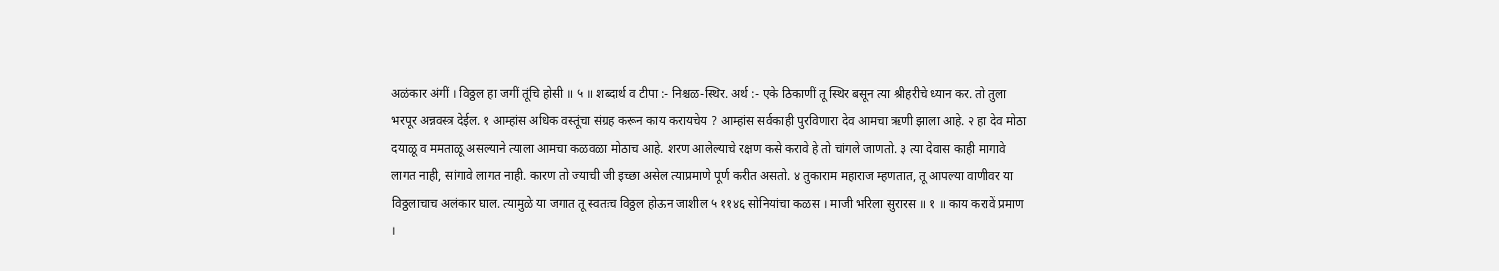अळंकार अंगीं । विठ्ठल हा जगीं तूंचि होसी ॥ ५ ॥ शब्दार्थ व टीपा :- निश्चळ-स्थिर. अर्थ :- एके ठिकाणीं तू स्थिर बसून त्या श्रीहरीचे ध्यान कर. तो तुला भरपूर अन्नवस्त्र देईल. १ आम्हांस अधिक वस्तूंचा संग्रह करून काय करायचेय ? आम्हांस सर्वकाही पुरविणारा देव आमचा ऋणी झाला आहे. २ हा देव मोठा दयाळू व ममताळू असल्याने त्याला आमचा कळवळा मोठाच आहे. शरण आलेल्याचे रक्षण कसे करावे हे तो चांगले जाणतो. ३ त्या देवास काही मागावे लागत नाही, सांगावे लागत नाही. कारण तो ज्याची जी इच्छा असेल त्याप्रमाणे पूर्ण करीत असतो. ४ तुकाराम महाराज म्हणतात, तू आपल्या वाणीवर या विठ्ठलाचाच अलंकार घाल. त्यामुळे या जगात तू स्वतःच विठ्ठल होऊन जाशील ५ ११४६ सोनियांचा कळस । माजी भरिला सुरारस ॥ १ ॥ काय करावें प्रमाण ।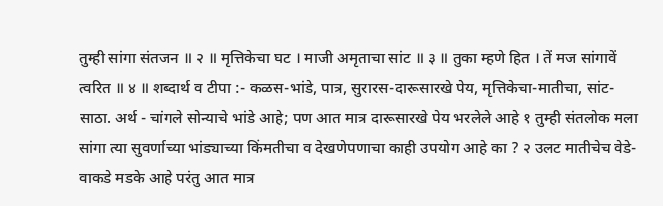तुम्ही सांगा संतजन ॥ २ ॥ मृत्तिकेचा घट । माजी अमृताचा सांट ॥ ३ ॥ तुका म्हणे हित । तें मज सांगावें त्वरित ॥ ४ ॥ शब्दार्थ व टीपा :- कळस-भांडे, पात्र, सुरारस-दारूसारखे पेय, मृत्तिकेचा-मातीचा, सांट-साठा. अर्थ - चांगले सोन्याचे भांडे आहे; पण आत मात्र दारूसारखे पेय भरलेले आहे १ तुम्ही संतलोक मला सांगा त्या सुवर्णाच्या भांड्याच्या किंमतीचा व देखणेपणाचा काही उपयोग आहे का ? २ उलट मातीचेच वेडे- वाकडे मडके आहे परंतु आत मात्र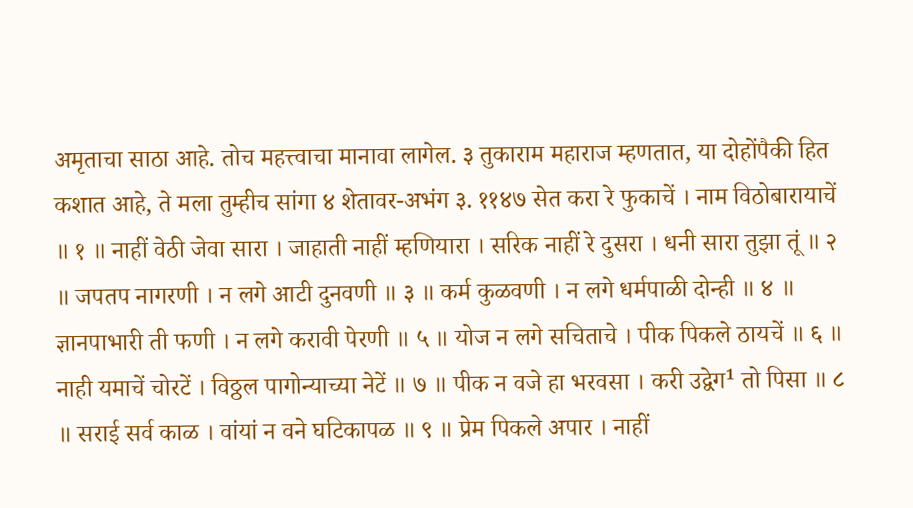अमृताचा साठा आहे. तोच महत्त्वाचा मानावा लागेल. ३ तुकाराम महाराज म्हणतात, या दोहोंपैकी हित कशात आहे, ते मला तुम्हीच सांगा ४ शेतावर-अभंग ३. ११४७ सेत करा रे फुकाचें । नाम विठोबारायाचें ॥ १ ॥ नाहीं वेठी जेवा सारा । जाहाती नाहीं म्हणियारा । सरिक नाहीं रे दुसरा । धनी सारा तुझा तूं ॥ २ ॥ जपतप नागरणी । न लगे आटी दुनवणी ॥ ३ ॥ कर्म कुळवणी । न लगे धर्मपाळी दोन्ही ॥ ४ ॥ ज्ञानपाभारी ती फणी । न लगे करावी पेरणी ॥ ५ ॥ योज न लगे सचिताचे । पीक पिकले ठायचें ॥ ६ ॥ नाही यमाचें चोरटें । विठ्ठल पागोन्याच्या नेटें ॥ ७ ॥ पीक न वजे हा भरवसा । करी उद्वेग¹ तो पिसा ॥ ८ ॥ सराई सर्व काळ । वांयां न वने घटिकापळ ॥ ९ ॥ प्रेम पिकले अपार । नाहीं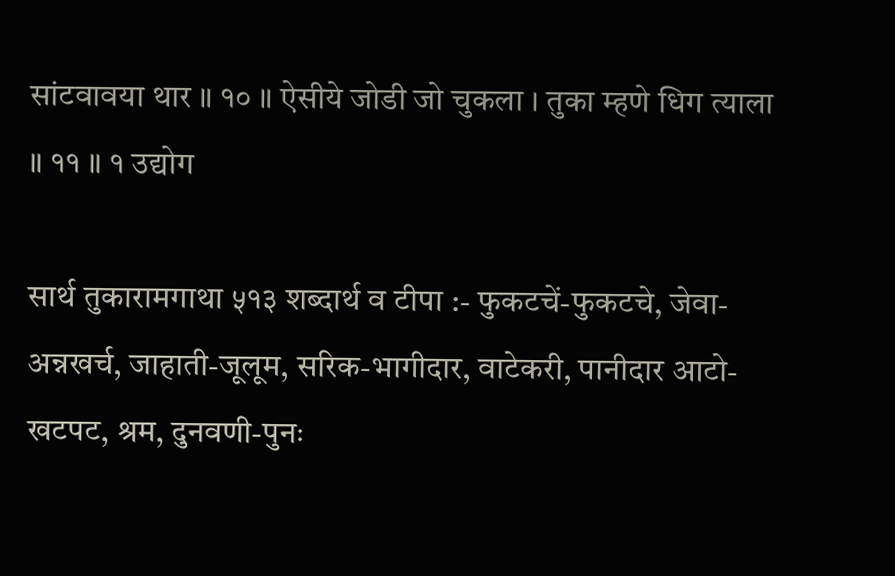सांटवावया थार ॥ १० ॥ ऐसीये जोडी जो चुकला । तुका म्हणे धिग त्याला ॥ ११ ॥ १ उद्योग

सार्थ तुकारामगाथा ५१३ शब्दार्थ व टीपा :- फुकटचें-फुकटचे, जेवा-अन्नखर्च, जाहाती-जूलूम, सरिक-भागीदार, वाटेकरी, पानीदार आटो-खटपट, श्रम, दुनवणी-पुनः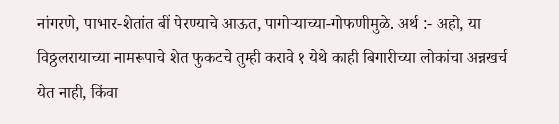नांगरणे, पाभार-शेतांत बीं पेरण्याचे आऊत, पागोऱ्याच्या-गोफणीमुळे. अर्थ :- अहो, या विठ्ठलरायाच्या नामरूपाचे शेत फुकटचे तुम्ही करावे १ येथे काही बिगारीच्या लोकांचा अन्नखर्च येत नाही, किंवा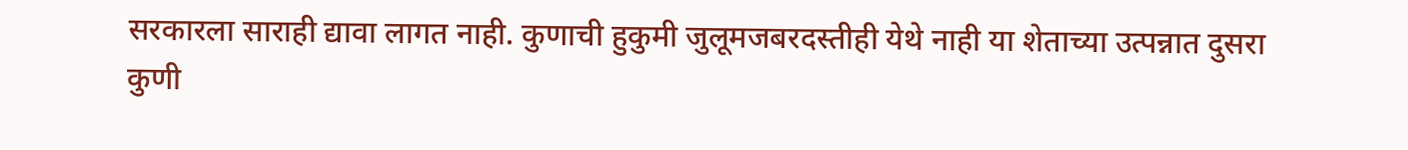सरकारला साराही द्यावा लागत नाही. कुणाची हुकुमी जुलूमजबरदस्तीही येथे नाही या शेताच्या उत्पन्नात दुसरा कुणी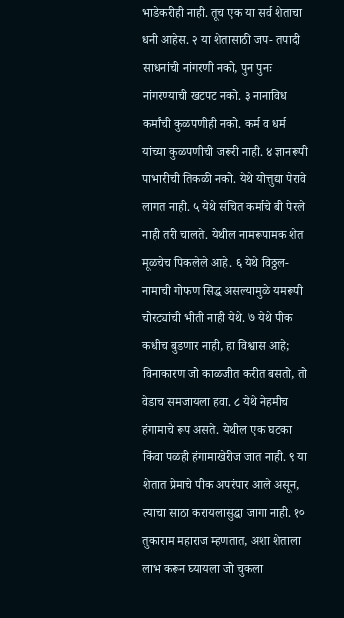भाडेकरीही नाही. तूच एक या सर्व शेताचा धनी आहेस. २ या शेतासाठी जप- तपादी साधनांची नांगरणी नको, पुन पुनः नांगरण्याची खटपट नको. ३ नानाविध कर्मांची कुळपणीही नको. कर्म व धर्म यांच्या कुळपणीची जरूरी नाही. ४ ज्ञानरूपी पाभारीची तिकळी नको. येथे योत्तुद्या पेरावे लागत नाही. ५ येथे संचित कर्माचे बी पेरले नाही तरी चालते. येथील नामरूपामक शेत मूळचेच पिकलेले आहे. ६ येथे विठ्ठल- नामाची गोफण सिद्ध असल्यामुळे यमरूपी चोरट्यांची भीती नाही येथे. ७ येथे पीक कधीच बुडणार नाही, हा विश्वास आहे; विनाकारण जो काळजीत करीत बसतो, तो वेडाच समजायला हवा. ८ येथे नेहमीच हंगामाचे रूप असते. येथील एक घटका किंवा पळही हंगामाखेरीज जात नाही. ९ या शेतात प्रेमाचे पीक अपरंपार आले असून, त्याचा साठा करायलासुद्धा जागा नाही. १० तुकाराम महाराज म्हणतात, अशा शेताला लाभ करून घ्यायला जो चुकला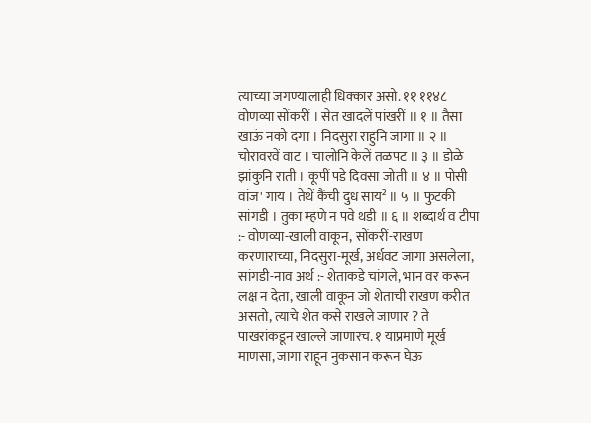त्याच्या जगण्यालाही धिक्कार असो. ११ ११४८ वोणव्या सोंकरीं । सेत खादलें पांखरीं ॥ १ ॥ तैसा खाऊं नको दगा । निदसुरा राहुनि जागा ॥ २ ॥ चोरावरवें वाट । चालोनि केलें तळपट ॥ ३ ॥ डोळे झांकुनि राती । कूपीं पडे दिवसा जोती ॥ ४ ॥ पोसी वांज' गाय । तेथें कैंची दुध साय² ॥ ५ ॥ फुटकी सांगडी । तुका म्हणे न पवे थडी ॥ ६ ॥ शब्दार्थ व टीपा :- वोणव्या-खाली वाकून, सोंकरीं-राखण करणाराच्या, निदसुरा-मूर्ख, अर्धवट जागा असलेला, सांगडी-नाव अर्थ :- शेताकडे चांगले, भान वर करून लक्ष न देता, खाली वाकून जो शेताची राखण करीत असतो, त्याचे शेत कसे राखले जाणार ? ते पाखरांकडून खाल्ले जाणारच. १ याप्रमाणे मूर्ख माणसा, जागा राहून नुकसान करून घेऊ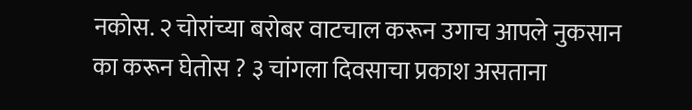नकोस. २ चोरांच्या बरोबर वाटचाल करून उगाच आपले नुकसान का करून घेतोस ? ३ चांगला दिवसाचा प्रकाश असताना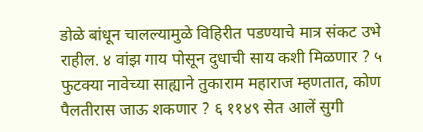डोळे बांधून चालल्यामुळे विहिरीत पडण्याचे मात्र संकट उभे राहील. ४ वांझ गाय पोसून दुधाची साय कशी मिळणार ? ५ फुटक्या नावेच्या साह्याने तुकाराम महाराज म्हणतात, कोण पैलतीरास जाऊ शकणार ? ६ ११४९ सेत आलें सुगी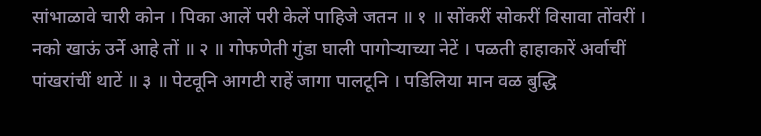सांभाळावे चारी कोन । पिका आलें परी केलें पाहिजे जतन ॥ १ ॥ सोंकरीं सोकरीं विसावा तोंवरीं । नको खाऊं उर्ने आहे तों ॥ २ ॥ गोफणेती गुंडा घाली पागोऱ्याच्या नेटें । पळती हाहाकारें अर्वाचीं पांखरांचीं थाटें ॥ ३ ॥ पेटवूनि आगटी राहें जागा पालटूनि । पडिलिया मान वळ बुद्धि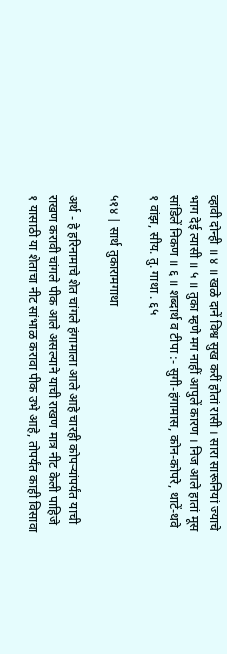व्हावी दोन्ही ॥ ४ ॥ खळे दानें विश्व सुख करीं होतां रासी । सारा सारूनियां ज्याचे भाग देई त्यासी ॥ ५ ॥ तुका म्हणे मग नाहीं आपुलें कारण । निज आले हातां मूस सांडिलें निकण ॥ ६ ॥ शब्दार्थ व टीपा :- सुगी-हंगामास, कोन-कोपरे, थाटें-थवे १ वांझ, सीय. तु. गाथा . ६५

५१४ | सार्थ तुकारामगाथा

अर्थ - हे हरिनामाचे शेत चांगले हंगामाला आले आहे चारही कोपऱ्यांपर्यंत याची राखण करावी चांगले पीक आले असल्याने याची राखण मात्र नीट केली पाहिजे १ यासाठी या शेताचा नीट सांभाळ करावा पीक उभे आहे, तोपर्यंत काही विसावा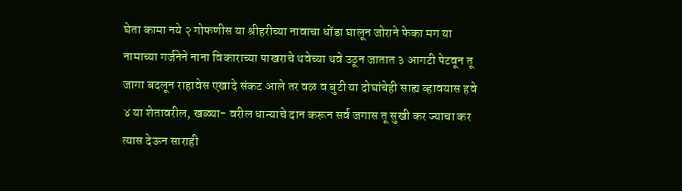घेता कामा नये २ गोफणीस या श्रीहरीच्या नावाचा धोंडा घालून जोराने फेका मग या नामाच्या गर्जनेने नाना विकाराच्या पाखराचे थवेच्या थवे उठून जातात ३ आगटी पेटवून तू जागा बदलून राहावेस एखादे संकट आले तर वळ व बुटी या दोघांचेही साह्य व्हावयास हवे ४ या शेतावरील, खळ्या- वरील धान्याचे दान करून सर्व जगास तू सुखी कर ज्याचा कर त्यास देऊन साराही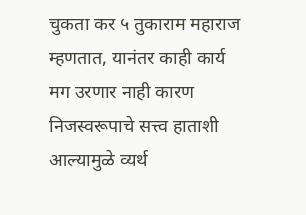चुकता कर ५ तुकाराम महाराज म्हणतात, यानंतर काही कार्य मग उरणार नाही कारण निजस्वरूपाचे सत्त्व हाताशी आल्यामुळे व्यर्थ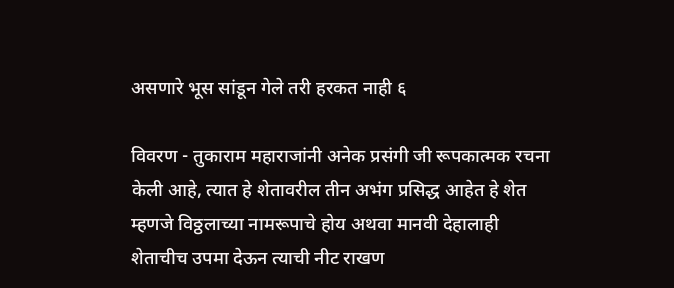असणारे भूस सांडून गेले तरी हरकत नाही ६

विवरण - तुकाराम महाराजांनी अनेक प्रसंगी जी रूपकात्मक रचना केली आहे, त्यात हे शेतावरील तीन अभंग प्रसिद्ध आहेत हे शेत म्हणजे विठ्ठलाच्या नामरूपाचे होय अथवा मानवी देहालाही शेताचीच उपमा देऊन त्याची नीट राखण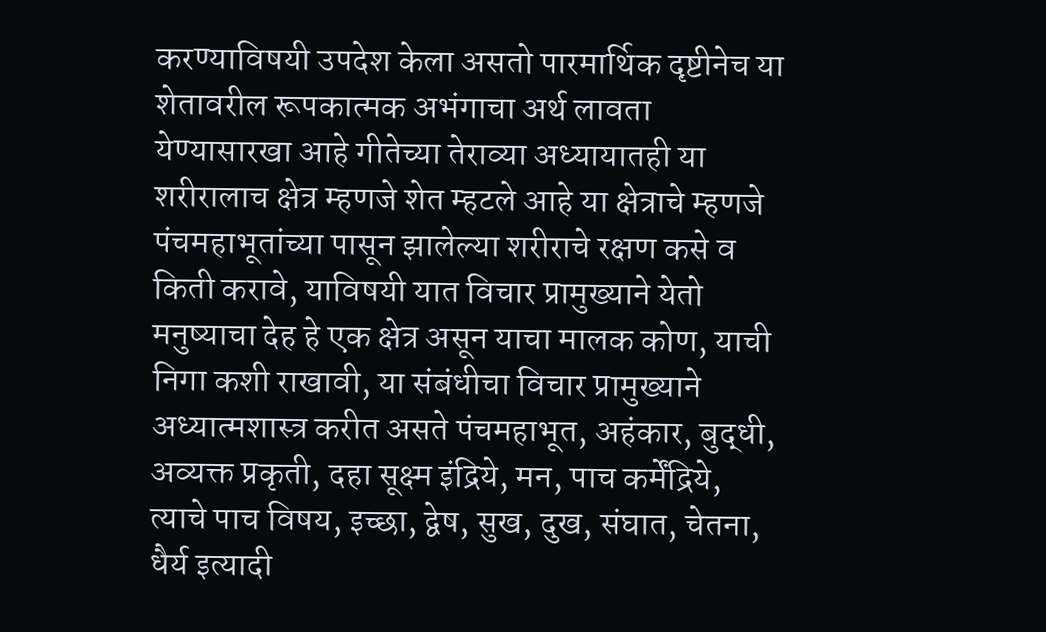करण्याविषयी उपदेश केला असतो पारमार्थिक दृष्टीनेच या शेतावरील रूपकात्मक अभंगाचा अर्थ लावता येण्यासारखा आहे गीतेच्या तेराव्या अध्यायातही या शरीरालाच क्षेत्र म्हणजे शेत म्हटले आहे या क्षेत्राचे म्हणजे पंचमहाभूतांच्या पासून झालेल्या शरीराचे रक्षण कसे व किती करावे, याविषयी यात विचार प्रामुख्याने येतो मनुष्याचा देह हे एक क्षेत्र असून याचा मालक कोण, याची निगा कशी राखावी, या संबंधीचा विचार प्रामुख्याने अध्यात्मशास्त्र करीत असते पंचमहाभूत, अहंकार, बुद्धी, अव्यक्त प्रकृती, दहा सूक्ष्म इंद्रिये, मन, पाच कर्मेंद्रिये, त्याचे पाच विषय, इच्छा, द्वेष, सुख, दुख, संघात, चेतना, धैर्य इत्यादी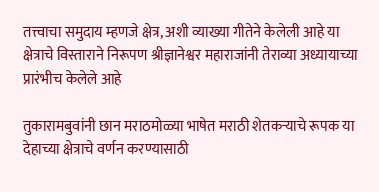तत्त्वाचा समुदाय म्हणजे क्षेत्र, अशी व्याख्या गीतेने केलेली आहे या क्षेत्राचे विस्ताराने निरूपण श्रीज्ञानेश्वर महाराजांनी तेराव्या अध्यायाच्या प्रारंभीच केलेले आहे

तुकारामबुवांनी छान मराठमोळ्या भाषेत मराठी शेतकऱ्याचे रूपक या देहाच्या क्षेत्राचे वर्णन करण्यासाठी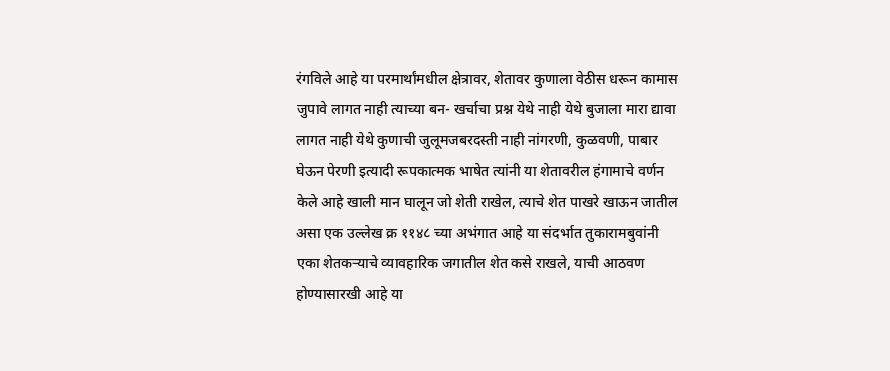रंगविले आहे या परमार्थांमधील क्षेत्रावर, शेतावर कुणाला वेठीस धरून कामास जुपावे लागत नाही त्याच्या बन- खर्चाचा प्रश्न येथे नाही येथे बुजाला मारा द्यावा लागत नाही येथे कुणाची जुलूमजबरदस्ती नाही नांगरणी, कुळवणी, पाबार घेऊन पेरणी इत्यादी रूपकात्मक भाषेत त्यांनी या शेतावरील हंगामाचे वर्णन केले आहे खाली मान घालून जो शेती राखेल, त्याचे शेत पाखरे खाऊन जातील असा एक उल्लेख क्र ११४८ च्या अभंगात आहे या संदर्भात तुकारामबुवांनी एका शेतकऱ्याचे व्यावहारिक जगातील शेत कसे राखले, याची आठवण होण्यासारखी आहे या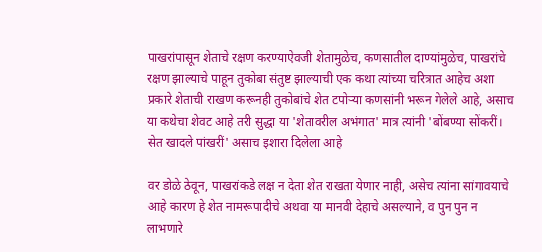पाखरांपासून शेताचे रक्षण करण्याऐवजी शेतामुळेच, कणसातील दाण्यांमुळेच, पाखरांचे रक्षण झाल्याचे पाहून तुकोबा संतुष्ट झाल्याची एक कथा त्यांच्या चरित्रात आहेच अशा प्रकारे शेताची राखण करूनही तुकोबांचे शेत टपोऱ्या कणसांनी भरून गेलेले आहे, असाच या कथेचा शेवट आहे तरी सुद्धा या 'शेतावरील अभंगात' मात्र त्यांनी 'बोंबण्या सोंकरीं। सेत खादले पांखरीं' असाच इशारा दिलेला आहे

वर डोळे ठेवून, पाखरांकडे लक्ष न देता शेत राखता येणार नाही, असेच त्यांना सांगावयाचे आहे कारण हे शेत नामरूपादीचे अथवा या मानवी देहाचे असल्याने, व पुन पुन न लाभणारे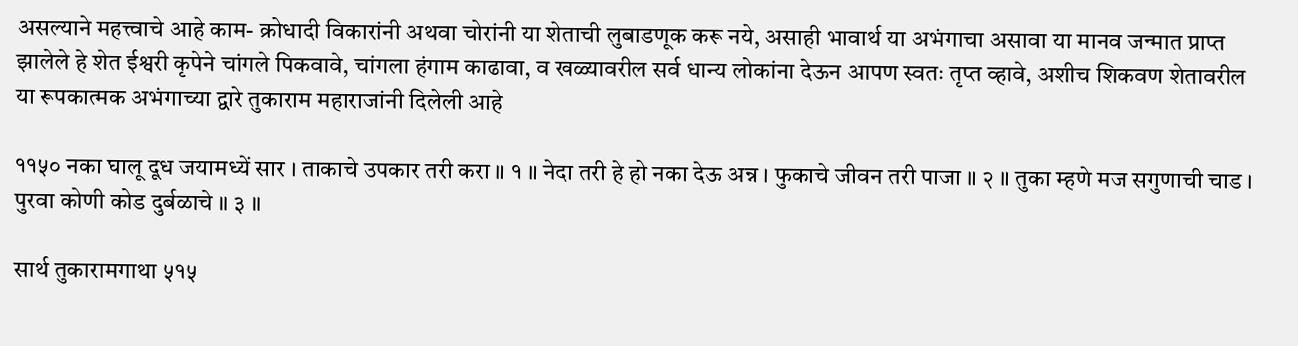असल्याने महत्त्वाचे आहे काम- क्रोधादी विकारांनी अथवा चोरांनी या शेताची लुबाडणूक करू नये, असाही भावार्थ या अभंगाचा असावा या मानव जन्मात प्राप्त झालेले हे शेत ईश्वरी कृपेने चांगले पिकवावे, चांगला हंगाम काढावा, व खळ्यावरील सर्व धान्य लोकांना देऊन आपण स्वतः तृप्त व्हावे, अशीच शिकवण शेतावरील या रूपकात्मक अभंगाच्या द्वारे तुकाराम महाराजांनी दिलेली आहे

११५० नका घालू दूध जयामध्यें सार । ताकाचे उपकार तरी करा ॥ १ ॥ नेदा तरी हे हो नका देऊ अन्न । फुकाचे जीवन तरी पाजा ॥ २ ॥ तुका म्हणे मज सगुणाची चाड । पुरवा कोणी कोड दुर्बळाचे ॥ ३ ॥

सार्थ तुकारामगाथा ५१५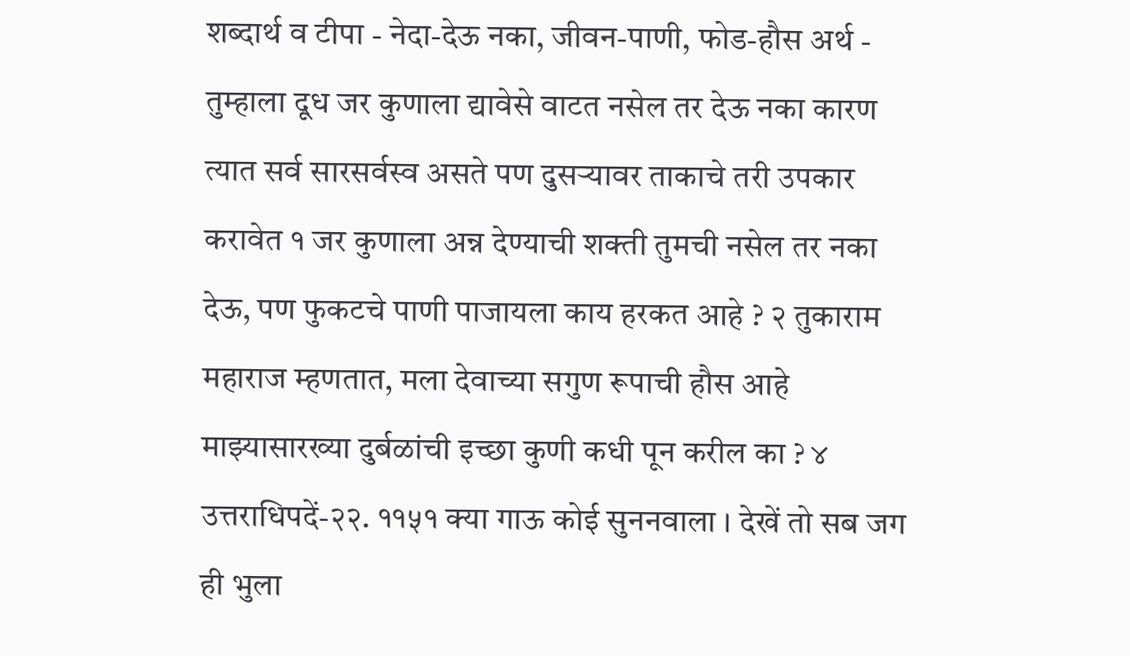शब्दार्थ व टीपा - नेदा-देऊ नका, जीवन-पाणी, फोड-हौस अर्थ - तुम्हाला दूध जर कुणाला द्यावेसे वाटत नसेल तर देऊ नका कारण त्यात सर्व सारसर्वस्व असते पण दुसऱ्यावर ताकाचे तरी उपकार करावेत १ जर कुणाला अन्न देण्याची शक्ती तुमची नसेल तर नका देऊ, पण फुकटचे पाणी पाजायला काय हरकत आहे ? २ तुकाराम महाराज म्हणतात, मला देवाच्या सगुण रूपाची हौस आहे माझ्यासारख्या दुर्बळांची इच्छा कुणी कधी पून करील का ? ४ उत्तराधिपदें-२२. ११५१ क्या गाऊ कोई सुननवाला । देखें तो सब जग ही भुला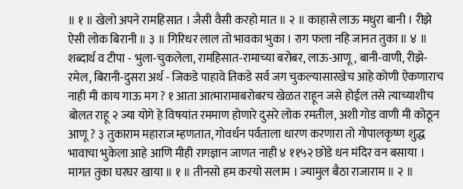॥ १ ॥ खेलो अपने रामहिसात । जैसी वैसी करहो मात ॥ २ ॥ काहासे लाऊ मधुरा बानी । रीझे ऐसी लोक बिरानी ॥ ३ ॥ गिरिधर लाल तो भावका भुका । राग फला नहि जानत तुका ॥ ४ ॥ शब्दार्थ व टीपा - भुला-चुकलेला, रामहिसात-रामाच्या बरोबर, लाऊ-आणू, बानी-वाणी, रीझे- रमेल, बिरानी-दुसरा अर्थ - जिकडे पाहावे तिकडे सर्व जग चुकल्यासारखेच आहे कोणी ऐकणाराच नाही मी काय गाऊ मग ? १ आता आत्मारामाबरोबरच खेळत राहून जसे होईल तसे त्याच्याशीच बोलत राहू २ ज्या योगे हे विषयांत रममाण होणारे दुसरे लोक रमतील, अशी गोड वाणी मी कोठून आणू ? ३ तुकाराम महाराज म्हणतात, गोवर्धन पर्वताला धारण करणारा तो गोपालकृष्ण शुद्ध भावाचा भुकेला आहे आणि मीही रागज्ञान जाणत नाही ४ ११५२ छोडे धन मंदिर वन बसाया । मागत तुका घरघर खाया ॥ १ ॥ तीनसो हम करयो सलाम । ज्यामुल बैठा राजाराम ॥ २ ॥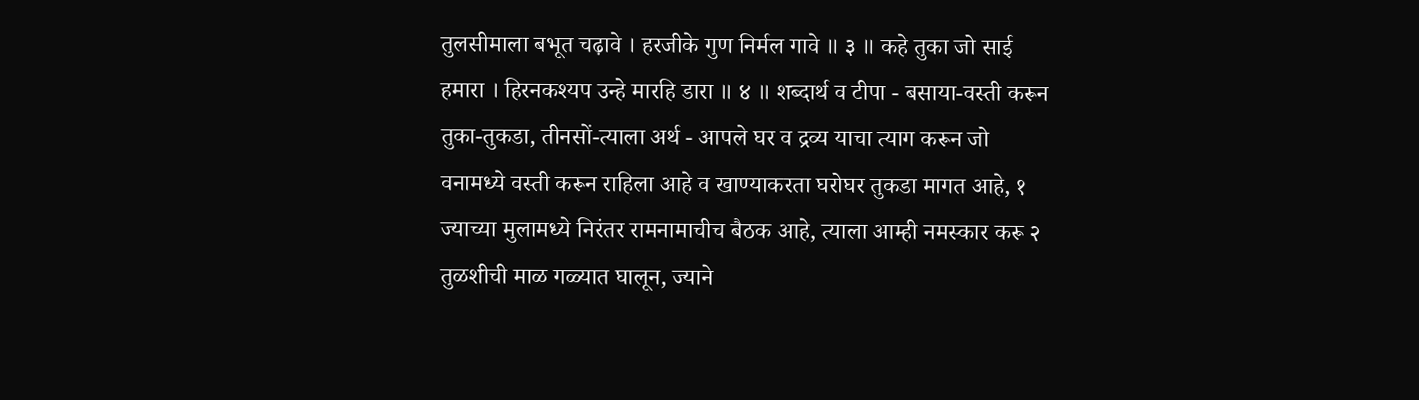तुलसीमाला बभूत चढ़ावे । हरजीके गुण निर्मल गावे ॥ ३ ॥ कहे तुका जो साई हमारा । हिरनकश्यप उन्हे मारहि डारा ॥ ४ ॥ शब्दार्थ व टीपा - बसाया-वस्ती करून तुका-तुकडा, तीनसों-त्याला अर्थ - आपले घर व द्रव्य याचा त्याग करून जो वनामध्ये वस्ती करून राहिला आहे व खाण्याकरता घरोघर तुकडा मागत आहे, १ ज्याच्या मुलामध्ये निरंतर रामनामाचीच बैठक आहे, त्याला आम्ही नमस्कार करू २ तुळशीची माळ गळ्यात घालून, ज्याने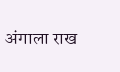अंगाला राख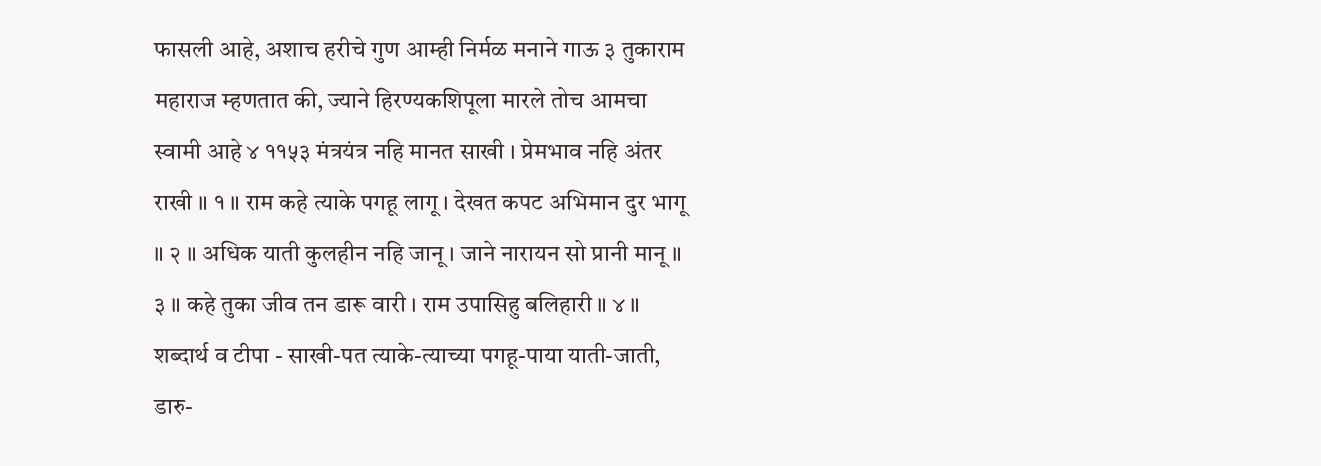फासली आहे, अशाच हरीचे गुण आम्ही निर्मळ मनाने गाऊ ३ तुकाराम महाराज म्हणतात की, ज्याने हिरण्यकशिपूला मारले तोच आमचा स्वामी आहे ४ ११५३ मंत्रयंत्र नहि मानत साखी । प्रेमभाव नहि अंतर राखी ॥ १ ॥ राम कहे त्याके पगहू लागू । देखत कपट अभिमान दुर भागू ॥ २ ॥ अधिक याती कुलहीन नहि जानू । जाने नारायन सो प्रानी मानू ॥ ३ ॥ कहे तुका जीव तन डारू वारी । राम उपासिहु बलिहारी ॥ ४ ॥ शब्दार्थ व टीपा - साखी-पत त्याके-त्याच्या पगहू-पाया याती-जाती, डारु-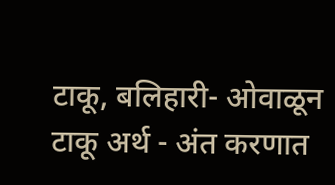टाकू, बलिहारी- ओवाळून टाकू अर्थ - अंत करणात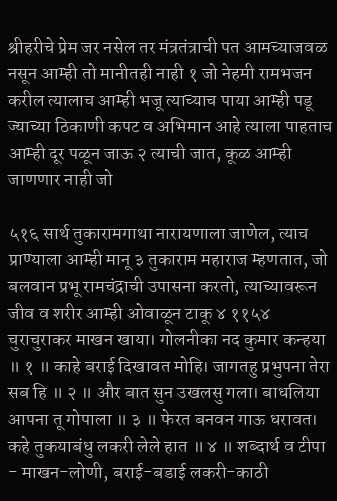श्रीहरीचे प्रेम जर नसेल तर मंत्रतंत्राची पत आमच्याजवळ नसून आम्ही तो मानीतही नाही १ जो नेहमी रामभजन करील त्यालाच आम्ही भजू त्याच्याच पाया आम्ही पडू ज्याच्या ठिकाणी कपट व अभिमान आहे त्याला पाहताच आम्ही दूर पळून जाऊ २ त्याची जात, कूळ आम्ही जाणणार नाही जो

५१६ सार्थ तुकारामगाथा नारायणाला जाणेल, त्याच प्राण्याला आम्ही मानू ३ तुकाराम महाराज म्हणतात, जो बलवान प्रभू रामचंद्राची उपासना करतो, त्याच्यावरून जीव व शरीर आम्ही ओवाळून टाकू ४ ११५४ चुराचुराकर माखन खाया। गोलनीका नद कुमार कन्हया ॥ १ ॥ काहे बराई दिखावत मोहि। जागतहु प्रभुपना तेरा सब हि ॥ २ ॥ और बात सुन उखलसु गला। बाधलिया आपना तू गोपाला ॥ ३ ॥ फेरत बनवन गाऊ धरावत। कहे तुकयाबंधु लकरी लेले हात ॥ ४ ॥ शब्दार्थ व टीपा - माखन-लोणी, बराई-बडाई लकरी-काठी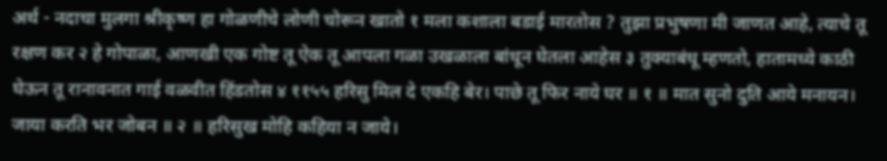अर्थ - नदाचा मुलगा श्रीकृष्ण हा गोळणीचे लोणी चोरून खातो १ मला कशाला बडाई मारतोस ? तुझा प्रभुषणा मी जाणत आहे, त्याचे तू रक्षण कर २ हे गोपाळा, आणखी एक गोष्ट तू ऐक तू आपला गळा उखळाला बांधून घेतला आहेस ३ तुक्याबंधू म्हणतो, हातामध्ये काठी घेऊन तू रानावनात गाई वळवीत हिंडतोस ४ ११५५ हरिसु मिल दे एकहि बेर। पाछे तू फिर नाये घर ॥ १ ॥ मात सुनो दुति आये मनायन। जाया करति भर जोबन ॥ २ ॥ हरिसुख मोहि कहिया न जाये।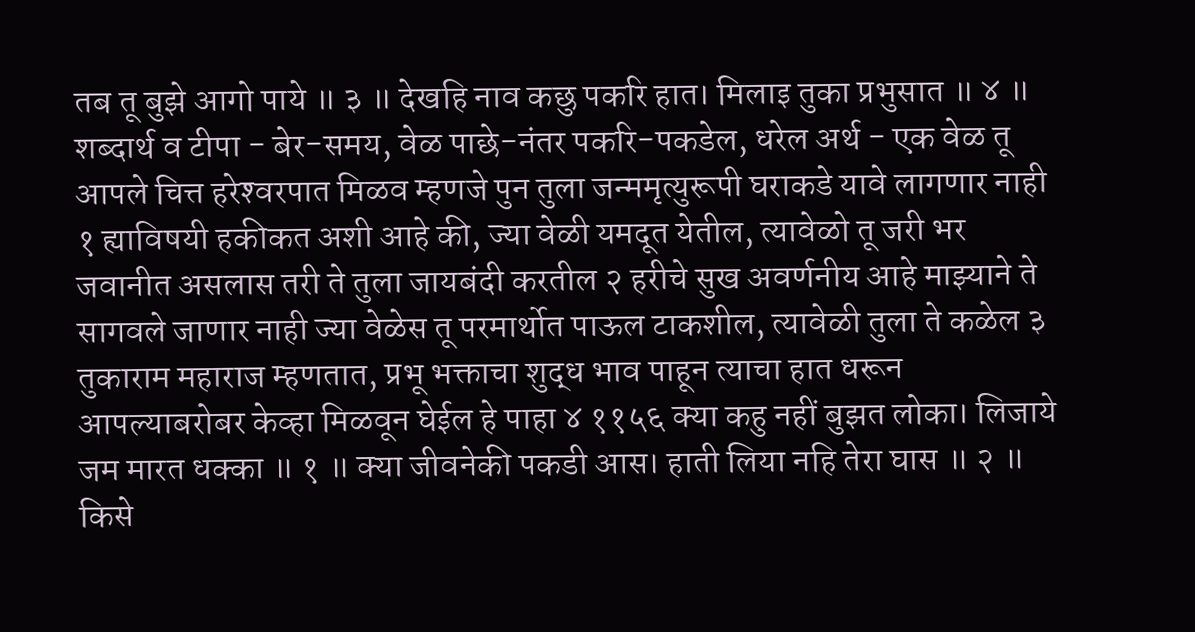तब तू बुझे आगो पाये ॥ ३ ॥ देखहि नाव कछु पकरि हात। मिलाइ तुका प्रभुसात ॥ ४ ॥ शब्दार्थ व टीपा - बेर-समय, वेळ पाछे-नंतर पकरि-पकडेल, धरेल अर्थ - एक वेळ तू आपले चित्त हरेश्‍वरपात मिळव म्हणजे पुन तुला जन्ममृत्युरूपी घराकडे यावे लागणार नाही १ ह्याविषयी हकीकत अशी आहे की, ज्या वेळी यमदूत येतील, त्यावेळो तू जरी भर जवानीत असलास तरी ते तुला जायबंदी करतील २ हरीचे सुख अवर्णनीय आहे माझ्याने ते सागवले जाणार नाही ज्या वेळेस तू परमार्थोत पाऊल टाकशील, त्यावेळी तुला ते कळेल ३ तुकाराम महाराज म्हणतात, प्रभू भक्ताचा शुद्ध भाव पाहून त्याचा हात धरून आपल्याबरोबर केव्हा मिळवून घेईल हे पाहा ४ ११५६ क्या कहु नहीं बुझत लोका। लिजाये जम मारत धक्का ॥ १ ॥ क्या जीवनेकी पकडी आस। हाती लिया नहि तेरा घास ॥ २ ॥ किसे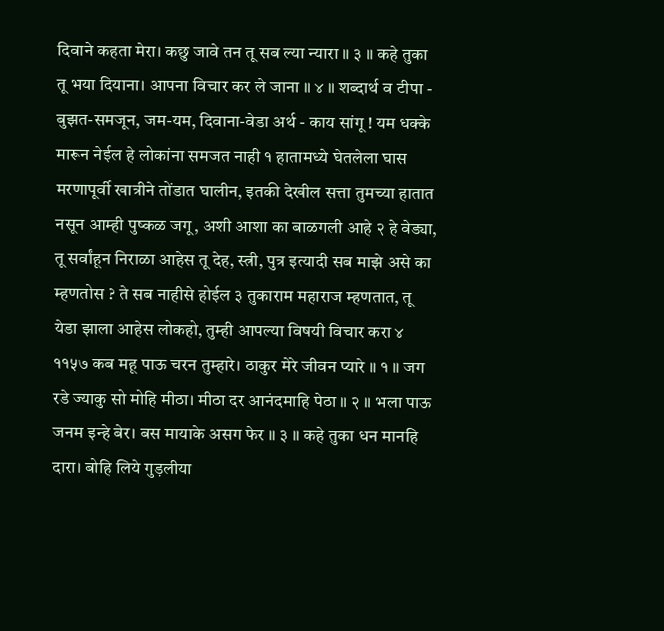दिवाने कहता मेरा। कछु जावे तन तू सब ल्या न्यारा ॥ ३ ॥ कहे तुका तू भया दियाना। आपना विचार कर ले जाना ॥ ४ ॥ शब्दार्थ व टीपा - बुझत-समजून, जम-यम, दिवाना-वेडा अर्थ - काय सांगू ! यम धक्के मारून नेईल हे लोकांना समजत नाही १ हातामध्ये घेतलेला घास मरणापूर्वी खात्रीने तोंडात घालीन, इतकी देखील सत्ता तुमच्या हातात नसून आम्ही पुष्कळ जगू, अशी आशा का बाळगली आहे २ हे वेड्या, तू सर्वांहून निराळा आहेस तू देह, स्त्री, पुत्र इत्यादी सब माझे असे का म्हणतोस ? ते सब नाहीसे होईल ३ तुकाराम महाराज म्हणतात, तू येडा झाला आहेस लोकहो, तुम्ही आपल्या विषयी विचार करा ४ ११५७ कब महू पाऊ चरन तुम्हारे। ठाकुर मेरे जीवन प्यारे ॥ १ ॥ जग रडे ज्याकु सो मोहि मीठा। मीठा दर आनंदमाहि पेठा ॥ २ ॥ भला पाऊ जनम इन्हे बेर। बस मायाके असग फेर ॥ ३ ॥ कहे तुका धन मानहि दारा। बोहि लिये गुड़लीया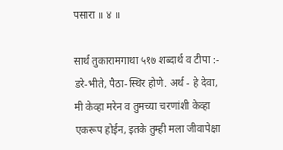पसारा ॥ ४ ॥

सार्थ तुकारामगाथा ५१७ शब्दार्थ व टीपा :- डरे-भीते, पैठा-स्थिर होणे. अर्थ - हे देवा, मी केव्हा मरेन व तुमच्या चरणांशी केव्हा एकरूप होईन, इतके तुम्ही मला जीवापेक्षा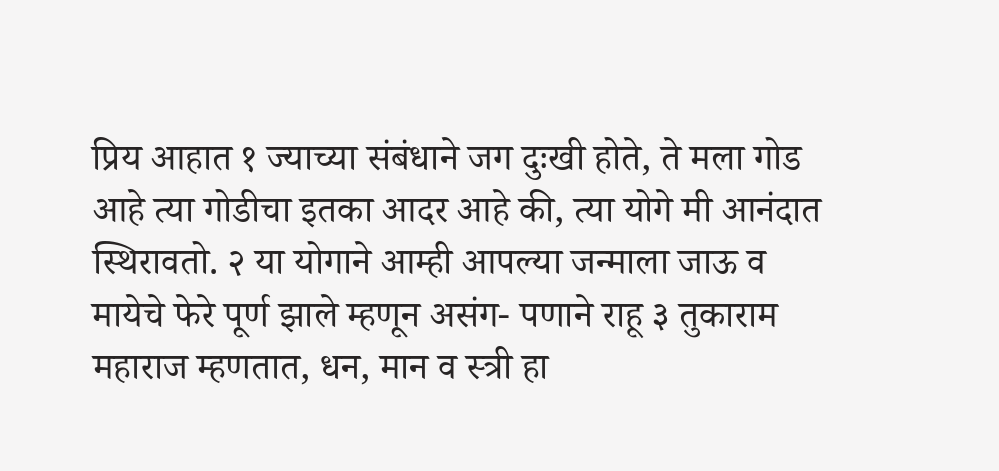प्रिय आहात १ ज्याच्या संबंधाने जग दुःखी होते, ते मला गोड आहे त्या गोडीचा इतका आदर आहे की, त्या योगे मी आनंदात स्थिरावतो. २ या योगाने आम्ही आपल्या जन्माला जाऊ व मायेचे फेरे पूर्ण झाले म्हणून असंग- पणाने राहू ३ तुकाराम महाराज म्हणतात, धन, मान व स्त्री हा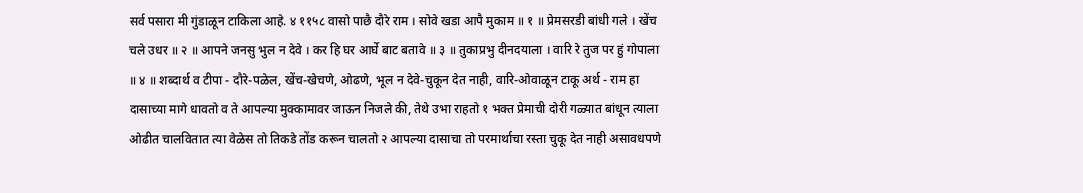सर्व पसारा मी गुंडाळून टाकिला आहे. ४ ११५८ वासो पाछै दौरे राम । सोवे खडा आपै मुकाम ॥ १ ॥ प्रेमसरडी बांधी गले । खेंच चले उधर ॥ २ ॥ आपने जनसु भुल न देवे । कर हि घर आर्घे बाट बतावे ॥ ३ ॥ तुकाप्रभु दीनदयाला । वारि रे तुज पर हुं गोपाला ॥ ४ ॥ शब्दार्थ व टीपा - दौरे-पळेल, खेंच-खेचणे, ओढणे, भूल न देवे-चुकून देत नाही, वारि-ओवाळून टाकू अर्थ - राम हा दासाच्या मागे धावतो व ते आपल्या मुक्कामावर जाऊन निजले की, तेथे उभा राहतो १ भक्त प्रेमाची दोरी गळ्यात बांधून त्याला ओढीत चालवितात त्या वेळेस तो तिकडे तोंड करून चालतो २ आपल्या दासाचा तो परमार्थाचा रस्ता चुकू देत नाही असावधपणे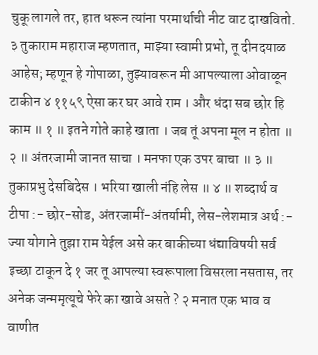चुकू लागले तर, हात धरून त्यांना परमार्थाची नीट वाट दाखवितो. ३ तुकाराम महाराज म्हणतात, माझ्या स्वामी प्रभो, तू दीनदयाळ आहेस; म्हणून हे गोपाळा, तुझ्यावरून मी आपल्याला ओवाळून टाकीन ४ ११५९ ऐसा कर घर आवे राम । और धंदा सब छोर हि काम ॥ १ ॥ इतने गोते काहे खाता । जब तूं अपना मूल न होता ॥ २ ॥ अंतरजामी जानत साचा । मनफा एक उपर बाचा ॥ ३ ॥ तुकाप्रभु देसबिदेस । भरिया खाली नंहि लेस ॥ ४ ॥ शब्दार्थ व टीपा :- छोर-सोड, अंतरजामीं-अंतर्यामी, लेस-लेशमात्र अर्थ :- ज्या योगाने तुझा राम येईल असे कर बाकीच्या धंद्याविषयी सर्व इच्छा टाकून दे १ जर तू आपल्या स्वरूपाला विसरला नसतास, तर अनेक जन्ममृत्यूचे फेरे का खावे असते ? २ मनात एक भाव व वाणीत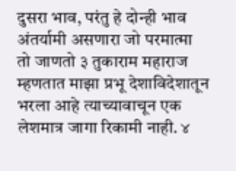दुसरा भाव, परंतु हे दोन्ही भाव अंतर्यामी असणारा जो परमात्मा तो जाणतो ३ तुकाराम महाराज म्हणतात माझा प्रभू देशाविदेशातून भरला आहे त्याच्यावाचून एक लेशमात्र जागा रिकामी नाही. ४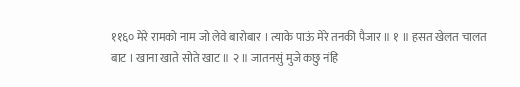११६० मेरे रामको नाम जो लेवे बारोबार । त्याके पाऊं मेरे तनकी पैजार ॥ १ ॥ हसत खेलत चालत बाट । खाना खाते सोते खाट ॥ २ ॥ जातनसुं मुजे कछु नंहि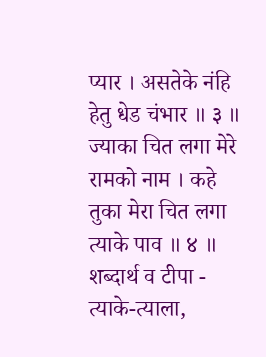प्यार । असतेके नंहि हेतु धेड चंभार ॥ ३ ॥ ज्याका चित लगा मेरे रामको नाम । कहे तुका मेरा चित लगा त्याके पाव ॥ ४ ॥ शब्दार्थ व टीपा - त्याके-त्याला,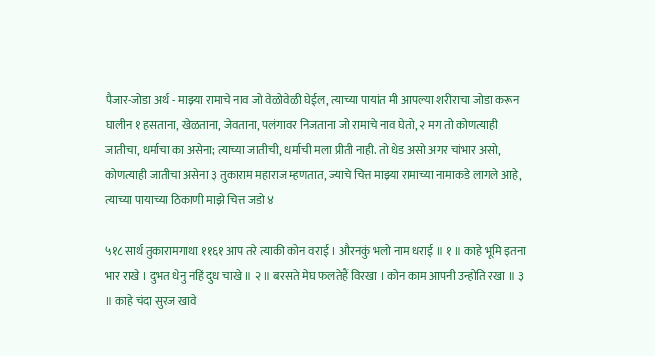पैजार-जोडा अर्थ - माझ्या रामाचे नाव जो वेळोवेळी घेईल, त्याच्या पायांत मी आपल्या शरीराचा जोडा करून घालीन १ हसताना, खेळताना, जेवताना, पलंगावर निजताना जो रामाचे नाव घेतो, २ मग तो कोणत्याही जातीचा, धर्माचा का असेना; त्याच्या जातीची, धर्माची मला प्रीती नाही. तो धेड असो अगर चांभार असो, कोणत्याही जातीचा असेना ३ तुकाराम महाराज म्हणतात, ज्याचे चित्त माझ्या रामाच्या नामाकडे लागले आहे, त्याच्या पायाच्या ठिकाणी माझे चित्त जडो ४

५१८ सार्थ तुकारामगाथा ११६१ आप तरे त्याकी कोन वराई । औरनकुं भलो नाम धराई ॥ १ ॥ काहे भूमि इतना भार राखे । दुभत धेनु नहिं दुध चाखे ॥ २ ॥ बरसते मेघ फलतेहैं विरखा । कोन काम आपनी उन्होति रखा ॥ ३ ॥ काहे चंदा सुरज खावे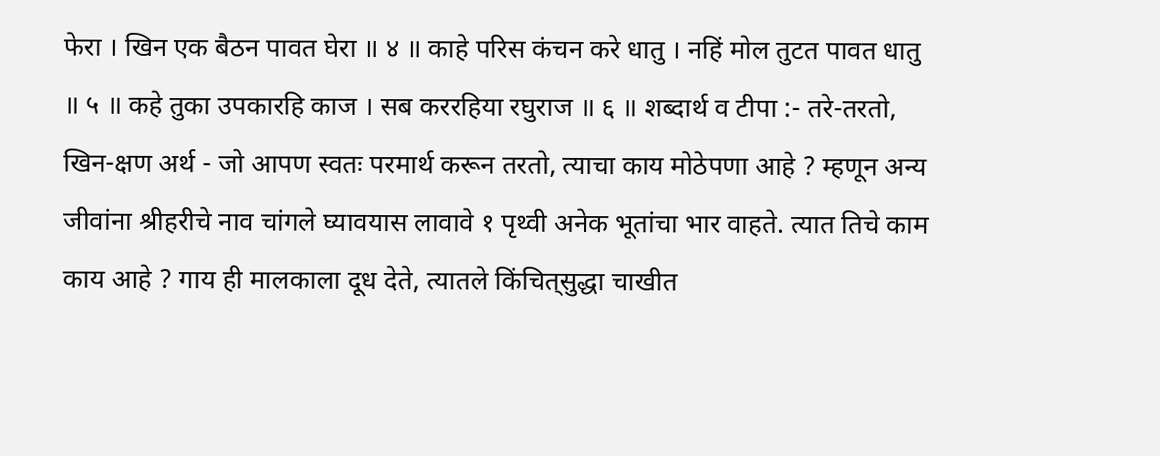फेरा । खिन एक बैठन पावत घेरा ॥ ४ ॥ काहे परिस कंचन करे धातु । नहिं मोल तुटत पावत धातु ॥ ५ ॥ कहे तुका उपकारहि काज । सब कररहिया रघुराज ॥ ६ ॥ शब्दार्थ व टीपा :- तरे-तरतो, खिन-क्षण अर्थ - जो आपण स्वतः परमार्थ करून तरतो, त्याचा काय मोठेपणा आहे ? म्हणून अन्य जीवांना श्रीहरीचे नाव चांगले घ्यावयास लावावे १ पृथ्वी अनेक भूतांचा भार वाहते. त्यात तिचे काम काय आहे ? गाय ही मालकाला दूध देते, त्यातले किंचित्‌सुद्धा चाखीत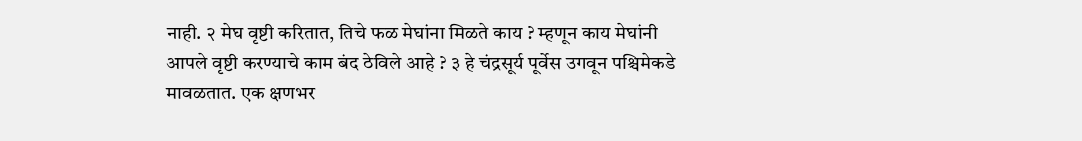नाही. २ मेघ वृष्टी करितात, तिचे फळ मेघांना मिळते काय ? म्हणून काय मेघांनी आपले वृष्टी करण्याचे काम बंद ठेविले आहे ? ३ हे चंद्रसूर्य पूर्वेस उगवून पश्चिमेकडे मावळतात. एक क्षणभर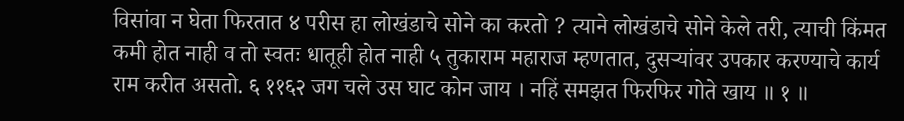विसांवा न घेता फिरतात ४ परीस हा लोखंडाचे सोने का करतो ? त्याने लोखंडाचे सोने केले तरी, त्याची किंमत कमी होत नाही व तो स्वतः धातूही होत नाही ५ तुकाराम महाराज म्हणतात, दुसऱ्यांवर उपकार करण्याचे कार्य राम करीत असतो. ६ ११६२ जग चले उस घाट कोन जाय । नहिं समझत फिरफिर गोते खाय ॥ १ ॥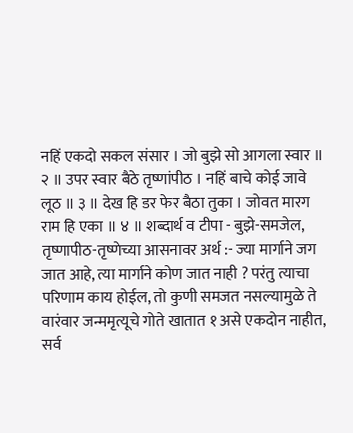नहिं एकदो सकल संसार । जो बुझे सो आगला स्वार ॥ २ ॥ उपर स्वार बैठे तृष्णांपीठ । नहिं बाचे कोई जावे लूठ ॥ ३ ॥ देख हि डर फेर बैठा तुका । जोवत मारग राम हि एका ॥ ४ ॥ शब्दार्थ व टीपा - बुझे-समजेल, तृष्णापीठ-तृष्णेच्या आसनावर अर्थ :- ज्या मार्गाने जग जात आहे, त्या मार्गाने कोण जात नाही ? परंतु त्याचा परिणाम काय होईल, तो कुणी समजत नसल्यामुळे ते वारंवार जन्ममृत्यूचे गोते खातात १ असे एकदोन नाहीत, सर्व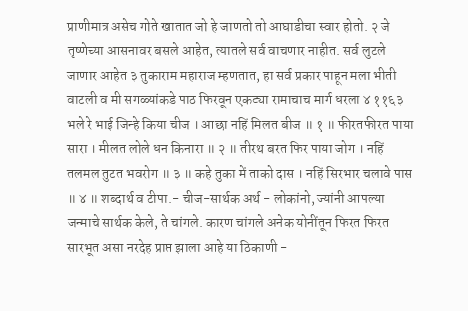प्राणीमात्र असेच गोते खातात जो हे जाणतो तो आघाडीचा स्वार होतो. २ जे तृष्णेच्या आसनावर बसले आहेत, त्यातले सर्व वाचणार नाहीत. सर्व लुटले जाणार आहेत ३ तुकाराम महाराज म्हणतात, हा सर्व प्रकार पाहून मला भीती वाटली व मी सगळ्यांकडे पाठ फिरवून एकट्या रामाचाच मार्ग धरला ४ ११६३ भले रे भाई जिन्हे किया चीज । आछा नहिं मिलत बीज ॥ १ ॥ फीरतफीरत पाया सारा । मीलत लोले धन किनारा ॥ २ ॥ तीरथ बरत फिर पाया जोग । नहिं तलमल तुटत भवरोग ॥ ३ ॥ कहे तुका में ताको दास । नहिं सिरभार चलावे पास ॥ ४ ॥ शब्दार्थ व टीपा.- चीज-सार्थक अर्थ - लोकांनो, ज्यांनी आपल्या जन्माचे सार्थक केले, ते चांगले. कारण चांगले अनेक योनींतून फिरत फिरत सारभूत असा नरदेह प्राप्त झाला आहे या ठिकाणी -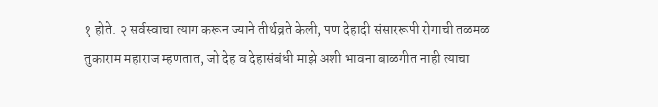१ होते. २ सर्वस्वाचा त्याग करून ज्याने तीर्थव्रते केली, पण देहादी संसाररूपी रोगाची तळमळ तुकाराम महाराज म्हणतात, जो देह व देहासंबंधी माझे अशी भावना बाळगीत नाही त्याचा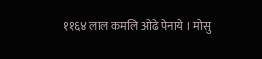११६४ लाल कमलि ओढे पेनाये । मोसु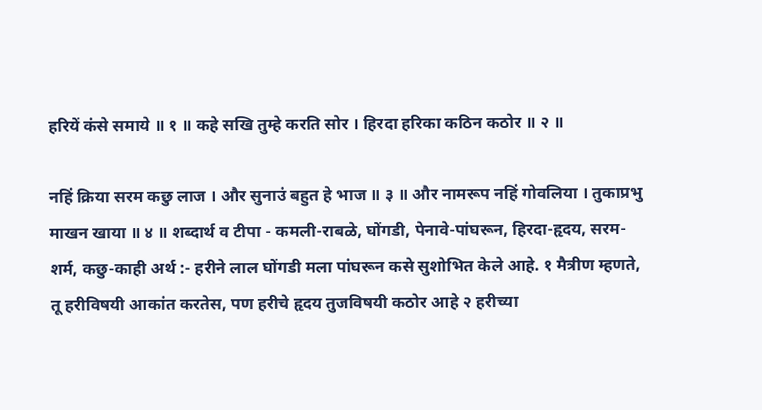हरियें कंसे समाये ॥ १ ॥ कहे सखि तुम्हे करति सोर । हिरदा हरिका कठिन कठोर ॥ २ ॥

नहिं क्रिया सरम कछु लाज । और सुनाउं बहुत हे भाज ॥ ३ ॥ और नामरूप नहिं गोवलिया । तुकाप्रभु माखन खाया ॥ ४ ॥ शब्दार्थ व टीपा - कमली-राबळे, घोंगडी, पेनावे-पांघरून, हिरदा-हृदय, सरम-शर्म, कछु-काही अर्थ :- हरीने लाल घोंगडी मला पांघरून कसे सुशोभित केले आहे. १ मैत्रीण म्हणते, तू हरीविषयी आकांत करतेस, पण हरीचे हृदय तुजविषयी कठोर आहे २ हरीच्या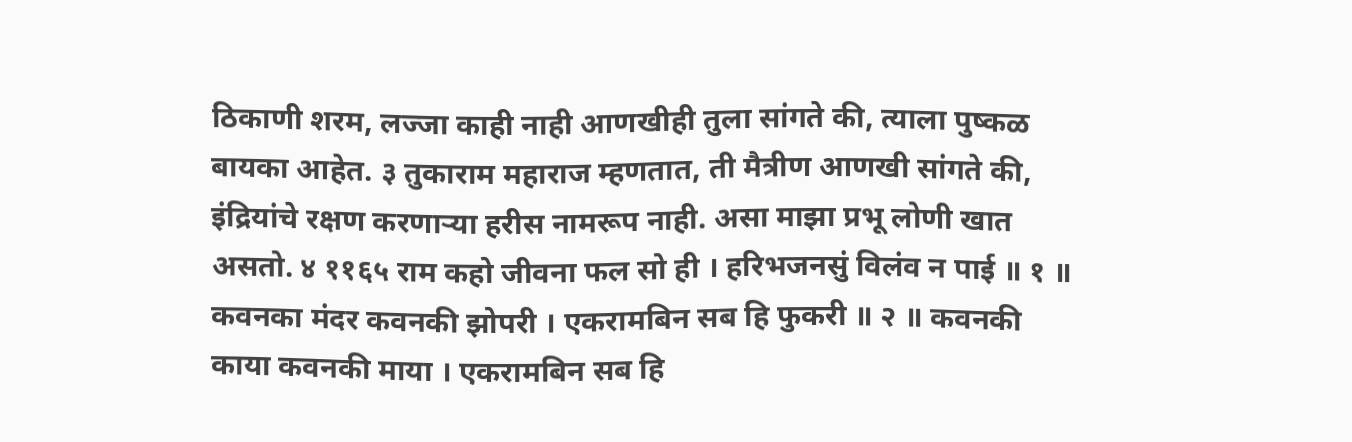ठिकाणी शरम, लज्जा काही नाही आणखीही तुला सांगते की, त्याला पुष्कळ बायका आहेत. ३ तुकाराम महाराज म्हणतात, ती मैत्रीण आणखी सांगते की, इंद्रियांचे रक्षण करणाऱ्या हरीस नामरूप नाही. असा माझा प्रभू लोणी खात असतो. ४ ११६५ राम कहो जीवना फल सो ही । हरिभजनसुं विलंव न पाई ॥ १ ॥ कवनका मंदर कवनकी झोपरी । एकरामबिन सब हि फुकरी ॥ २ ॥ कवनकी काया कवनकी माया । एकरामबिन सब हि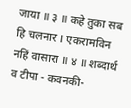जाया ॥ ३ ॥ कहे तुका सब हि चलनार । एकरामविन नहिं वासारा ॥ ४ ॥ शब्दार्थ व टीपा - कवनकी-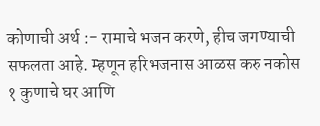कोणाची अर्थ :- रामाचे भजन करणे, हीच जगण्याची सफलता आहे. म्हणून हरिभजनास आळस करु नकोस १ कुणाचे घर आणि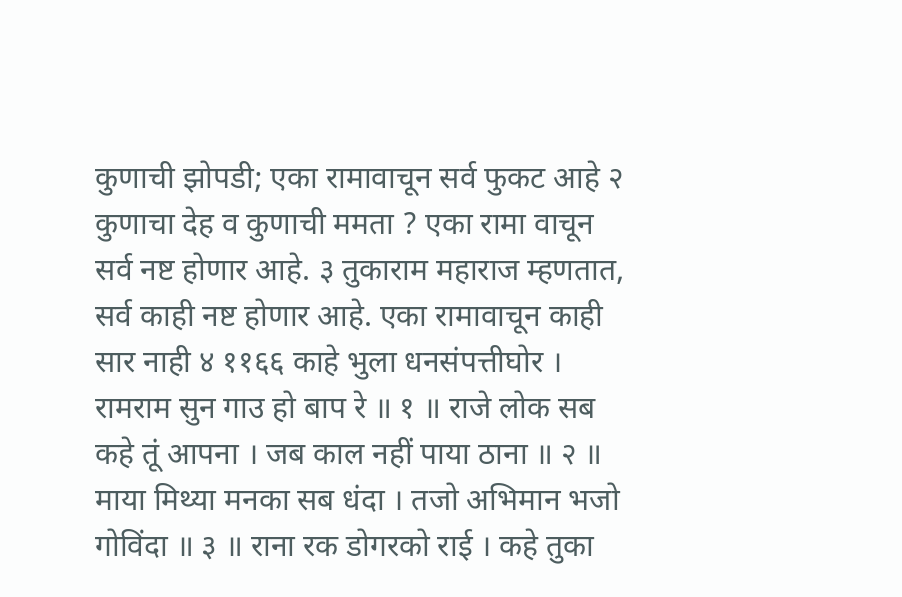कुणाची झोपडी; एका रामावाचून सर्व फुकट आहे २ कुणाचा देह व कुणाची ममता ? एका रामा वाचून सर्व नष्ट होणार आहे. ३ तुकाराम महाराज म्हणतात, सर्व काही नष्ट होणार आहे. एका रामावाचून काही सार नाही ४ ११६६ काहे भुला धनसंपत्तीघोर । रामराम सुन गाउ हो बाप रे ॥ १ ॥ राजे लोक सब कहे तूं आपना । जब काल नहीं पाया ठाना ॥ २ ॥ माया मिथ्या मनका सब धंदा । तजो अभिमान भजो गोविंदा ॥ ३ ॥ राना रक डोगरको राई । कहे तुका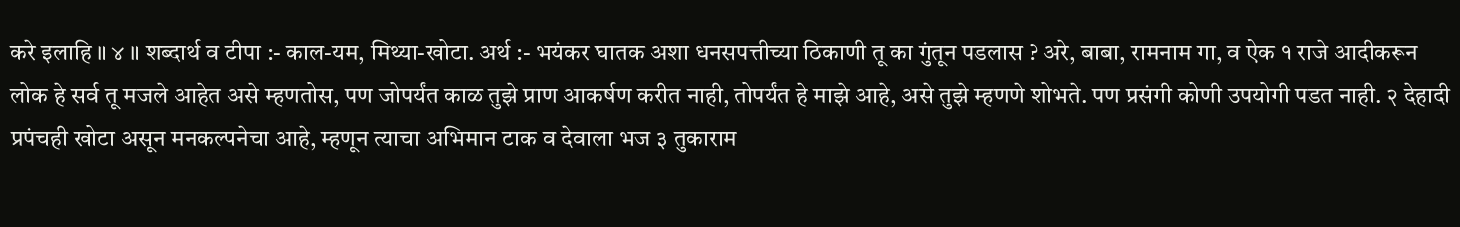करे इलाहि ॥ ४ ॥ शब्दार्थ व टीपा :- काल-यम, मिथ्या-खोटा. अर्थ :- भयंकर घातक अशा धनसपत्तीच्या ठिकाणी तू का गुंतून पडलास ? अरे, बाबा, रामनाम गा, व ऐक १ राजे आदीकरून लोक हे सर्व तू मजले आहेत असे म्हणतोस, पण जोपर्यंत काळ तुझे प्राण आकर्षण करीत नाही, तोपर्यंत हे माझे आहे, असे तुझे म्हणणे शोभते. पण प्रसंगी कोणी उपयोगी पडत नाही. २ देहादी प्रपंचही खोटा असून मनकल्पनेचा आहे, म्हणून त्याचा अभिमान टाक व देवाला भज ३ तुकाराम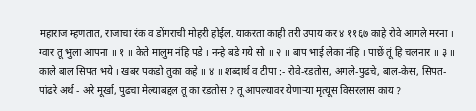महाराज म्हणतात, राजाचा रंक व डोंगराची मोहरी होईल. याकरता काही तरी उपाय कर ४ ११६७ काहे रोवे आगले मरना । ग्वार तू भुला आपना ॥ १ ॥ केते मालुम नंहि पडे । नन्हे बडे गये सो ॥ २ ॥ बाप भाई लेका नंहि । पाछें तूं हि चलनार ॥ ३ ॥ काले बाल सिपत भये । खबर पकडो तुका कहे ॥ ४ ॥ शब्दार्थ व टीपा :- रोवे-रडतोस, अगले-पुढचे, बाल-केस, सिपत-पांढरे अर्थ - अरे मूर्खा, पुढचा मेल्याबद्दल तू का रडतोस ? तू आपल्यावर येणाऱ्या मृत्यूस विसरलास काय ?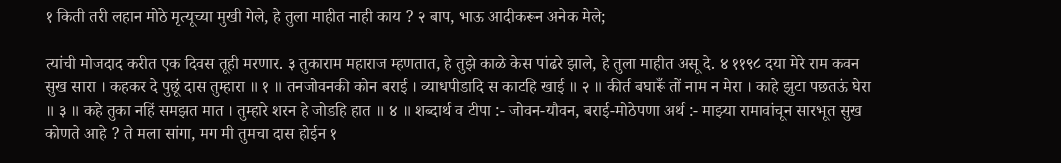१ किती तरी लहान मोठे मृत्यूच्या मुखी गेले, हे तुला माहीत नाही काय ? २ बाप, भाऊ आदीकरून अनेक मेले;

त्यांची मोजदाद करीत एक दिवस तूही मरणार. ३ तुकाराम महाराज म्हणतात, हे तुझे काळे केस पांढरे झाले, हे तुला माहीत असू दे. ४ ११९८ दया मेरे राम कवन सुख सारा । कहकर दे पुछूं दास तुम्हारा ॥ १ ॥ तनजोवनकी कोन बराई । व्याधपीडादि स काटहि खाई ॥ २ ॥ कीर्त बघारूँ तों नाम न मेरा । काहे झुटा पछतऊं घेरा ॥ ३ ॥ कहे तुका नहिं समझत मात । तुम्हारे शरन हे जोडहि हात ॥ ४ ॥ शब्दार्थ व टीपा :- जोवन-यौवन, बराई-मोठेपणा अर्थ :- माझ्या रामावांचून सारभूत सुख कोणते आहे ? ते मला सांगा, मग मी तुमचा दास होईन १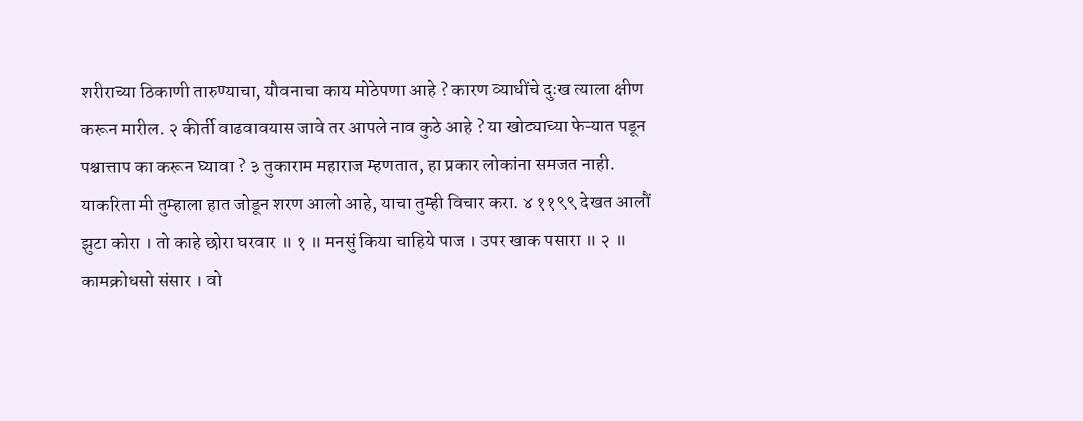शरीराच्या ठिकाणी तारुण्याचा, यौवनाचा काय मोठेपणा आहे ? कारण व्याधींचे दुःख त्याला क्षीण करून मारील. २ कीर्ती वाढवावयास जावे तर आपले नाव कुठे आहे ? या खोट्याच्या फेऱ्यात पडून पश्चात्ताप का करून घ्यावा ? ३ तुकाराम महाराज म्हणतात, हा प्रकार लोकांना समजत नाही. याकरिता मी तुम्हाला हात जोडून शरण आलो आहे, याचा तुम्ही विचार करा. ४ ११९९ देखत आलौं झुटा कोरा । तो काहे छोरा घरवार ॥ १ ॥ मनसुं किया चाहिये पाज । उपर खाक पसारा ॥ २ ॥ कामक्रोधसो संसार । वो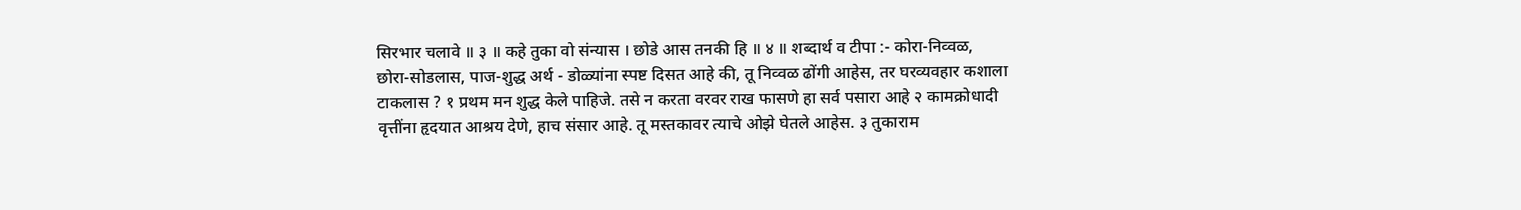सिरभार चलावे ॥ ३ ॥ कहे तुका वो संन्यास । छोडे आस तनकी हि ॥ ४ ॥ शब्दार्थ व टीपा :- कोरा-निव्वळ, छोरा-सोडलास, पाज-शुद्ध अर्थ - डोळ्यांना स्पष्ट दिसत आहे की, तू निव्वळ ढोंगी आहेस, तर घरव्यवहार कशाला टाकलास ? १ प्रथम मन शुद्ध केले पाहिजे. तसे न करता वरवर राख फासणे हा सर्व पसारा आहे २ कामक्रोधादी वृत्तींना हृदयात आश्रय देणे, हाच संसार आहे. तू मस्तकावर त्याचे ओझे घेतले आहेस. ३ तुकाराम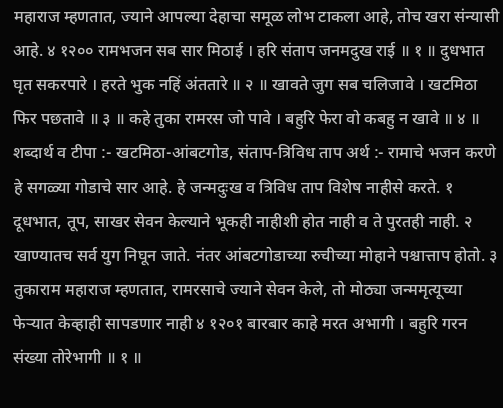महाराज म्हणतात, ज्याने आपल्या देहाचा समूळ लोभ टाकला आहे, तोच खरा संन्यासी आहे. ४ १२०० रामभजन सब सार मिठाई । हरि संताप जनमदुख राई ॥ १ ॥ दुधभात घृत सकरपारे । हरते भुक नहिं अंततारे ॥ २ ॥ खावते जुग सब चलिजावे । खटमिठा फिर पछतावे ॥ ३ ॥ कहे तुका रामरस जो पावे । बहुरि फेरा वो कबहु न खावे ॥ ४ ॥ शब्दार्थ व टीपा :- खटमिठा-आंबटगोड, संताप-त्रिविध ताप अर्थ :- रामाचे भजन करणे हे सगळ्या गोडाचे सार आहे. हे जन्मदुःख व त्रिविध ताप विशेष नाहीसे करते. १ दूधभात, तूप, साखर सेवन केल्याने भूकही नाहीशी होत नाही व ते पुरतही नाही. २ खाण्यातच सर्व युग निघून जाते. नंतर आंबटगोडाच्या रुचीच्या मोहाने पश्चात्ताप होतो. ३ तुकाराम महाराज म्हणतात, रामरसाचे ज्याने सेवन केले, तो मोठ्या जन्ममृत्यूच्या फेऱ्यात केव्हाही सापडणार नाही ४ १२०१ बारबार काहे मरत अभागी । बहुरि गरन संख्या तोरेभागी ॥ १ ॥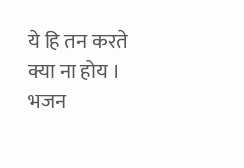ये हि तन करते क्या ना होय । भजन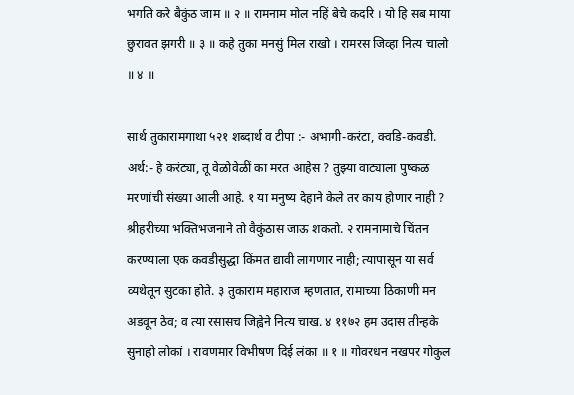भगति करे बैकुंठ जाम ॥ २ ॥ रामनाम मोल नहिं बेचे कदरि । यो हि सब माया छुरावत झगरी ॥ ३ ॥ कहे तुका मनसुं मिल राखो । रामरस जिव्हा नित्य चालो ॥ ४ ॥

सार्थ तुकारामगाथा ५२१ शब्दार्थ व टीपा :- अभागी-करंटा, क्वडि-कवडी. अर्थ:- हे करंट्या, तू वेळोवेळीं का मरत आहेस ? तुझ्या वाट्याला पुष्कळ मरणांची संख्या आली आहे. १ या मनुष्य देहाने केले तर काय होणार नाही ? श्रीहरीच्या भक्तिभजनाने तो वैकुंठास जाऊ शकतो. २ रामनामाचे चिंतन करण्याला एक कवडीसुद्धा किंमत द्यावी लागणार नाही; त्यापासून या सर्व व्यथेतून सुटका होते. ३ तुकाराम महाराज म्हणतात, रामाच्या ठिकाणी मन अडवून ठेव; व त्या रसासच जिह्वेने नित्य चाख. ४ ११७२ हम उदास तीन्हके सुनाहो लोकां । रावणमार विभीषण दिई लंका ॥ १ ॥ गोवरधन नखपर गोकुल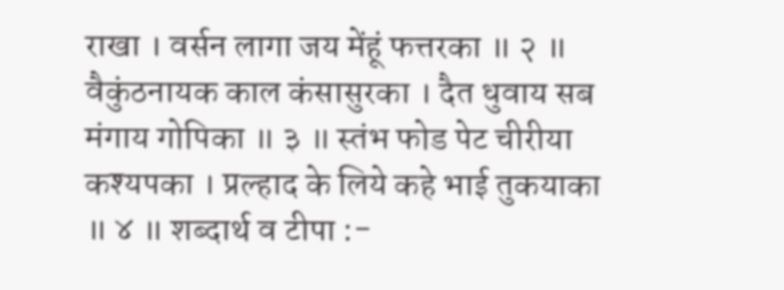राखा । वर्सन लागा जय मेंहूं फत्तरका ॥ २ ॥ वैकुंठनायक काल कंसासुरका । दैत धुवाय सब मंगाय गोपिका ॥ ३ ॥ स्तंभ फोड पेट चीरीया कश्यपका । प्रल्हाद के लिये कहे भाई तुकयाका ॥ ४ ॥ शब्दार्थ व टीपा :-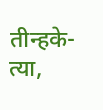तीन्हके-त्या,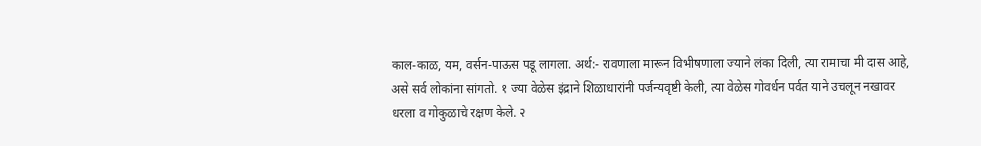काल-काळ, यम, वर्सन-पाऊस पडू लागला. अर्थ:- रावणाला मारून विभीषणाला ज्याने लंका दिली, त्या रामाचा मी दास आहे, असे सर्व लोकांना सांगतो. १ ज्या वेळेस इंद्राने शिळाधारांनी पर्जन्यवृष्टी केली, त्या वेळेस गोवर्धन पर्वत याने उचलून नखावर धरला व गोकुळाचे रक्षण केले. २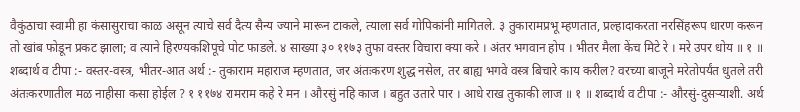वैकुंठाचा स्वामी हा कंसासुराचा काळ असून त्याचे सर्व दैत्य सैन्य ज्याने मारून टाकले, त्याला सर्व गोपिकांनी मागितले. ३ तुकारामप्रभू म्हणतात, प्रल्हादाकरता नरसिंहरूप धारण करून तो खांब फोडून प्रकट झाला; व त्याने हिरण्यकशिपूचे पोट फाडले. ४ साख्या ३० ११७३ तुफा वस्तर विचारा क्या करे । अंतर भगवान होप । भीतर मैला केंच मिटे रे । मरे उपर धोय ॥ १ ॥ शब्दार्थ व टीपा :- वस्तर-वस्त्र, भीतर-आत अर्थ :- तुकाराम महाराज म्हणतात, जर अंतःकरण शुद्ध नसेल, तर बाह्य भगवे वस्त्र बिचारे काय करील? वरच्या बाजूने मरेतोपर्यंत धुतले तरी अंतःकरणातील मळ नाहीसा कसा होईल ? १ ११७४ रामराम कहे रे मन । औरसुं नहि काज । बहुत उतारे पार । आधे राख तुकाकी लाज ॥ १ ॥ शब्दार्थ व टीपा :- औरसुं-दुसऱ्याशी. अर्थ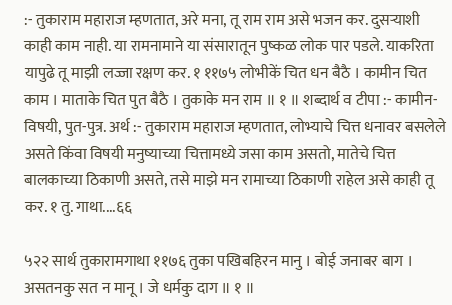:- तुकाराम महाराज म्हणतात, अरे मना, तू राम राम असे भजन कर. दुसऱ्याशी काही काम नाही. या रामनामाने या संसारातून पुष्कळ लोक पार पडले. याकरिता यापुढे तू माझी लज्जा रक्षण कर. १ ११७५ लोभीकें चित धन बैठै । कामीन चित काम । माताके चित पुत बैठै । तुकाके मन राम ॥ १ ॥ शब्दार्थ व टीपा :- कामीन-विषयी, पुत-पुत्र. अर्थ :- तुकाराम महाराज म्हणतात, लोभ्याचे चित्त धनावर बसलेले असते किंवा विषयी मनुष्याच्या चित्तामध्ये जसा काम असतो, मातेचे चित्त बालकाच्या ठिकाणी असते, तसे माझे मन रामाच्या ठिकाणी राहेल असे काही तू कर. १ तु. गाथा....६६

५२२ सार्थ तुकारामगाथा ११७६ तुका पखिबहिरन मानु । बोई जनाबर बाग । असतनकु सत न मानू । जे धर्मकु दाग ॥ १ ॥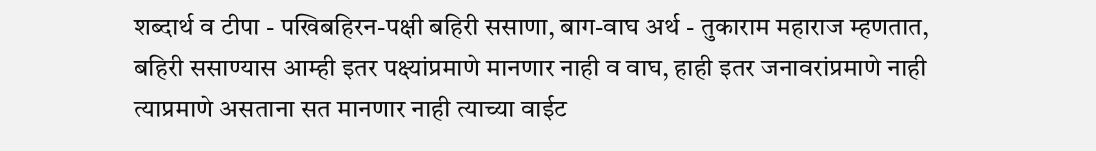शब्दार्थ व टीपा - पखिबहिरन-पक्षी बहिरी ससाणा, बाग-वाघ अर्थ - तुकाराम महाराज म्हणतात, बहिरी ससाण्यास आम्ही इतर पक्ष्यांप्रमाणे मानणार नाही व वाघ, हाही इतर जनावरांप्रमाणे नाही त्याप्रमाणे असताना सत मानणार नाही त्याच्या वाईट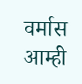वर्मास आम्ही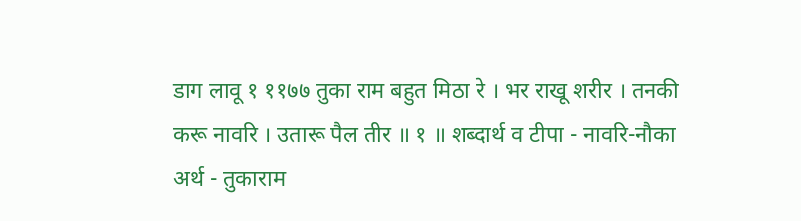डाग लावू १ ११७७ तुका राम बहुत मिठा रे । भर राखू शरीर । तनकी करू नावरि । उतारू पैल तीर ॥ १ ॥ शब्दार्थ व टीपा - नावरि-नौका अर्थ - तुकाराम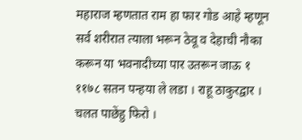महाराज म्हणतात राम हा फार गोड आहे म्हणून सर्व शरीरात त्याला भरून ठेवू व देहाची नौका करून या भवनादीच्या पार उतरून जाऊ १ ११७८ सतन पन्हया ले लडा । राहू ठाकुरद्वार । चलत पाछेंहु फिरो ।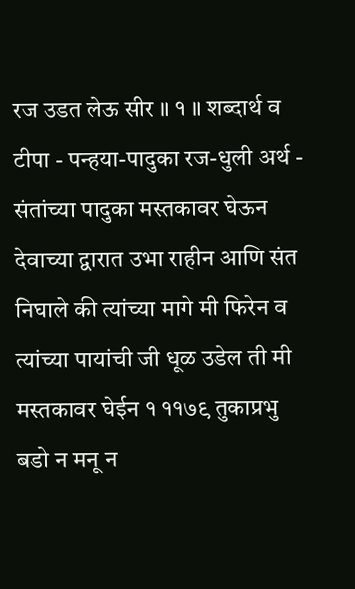रज उडत लेऊ सीर ॥ १ ॥ शब्दार्थ व टीपा - पन्हया-पादुका रज-धुली अर्थ - संतांच्या पादुका मस्तकावर घेऊन देवाच्या द्वारात उभा राहीन आणि संत निघाले की त्यांच्या मागे मी फिरेन व त्यांच्या पायांची जी धूळ उडेल ती मी मस्तकावर घेईन १ ११७९ तुकाप्रभु बडो न मनू न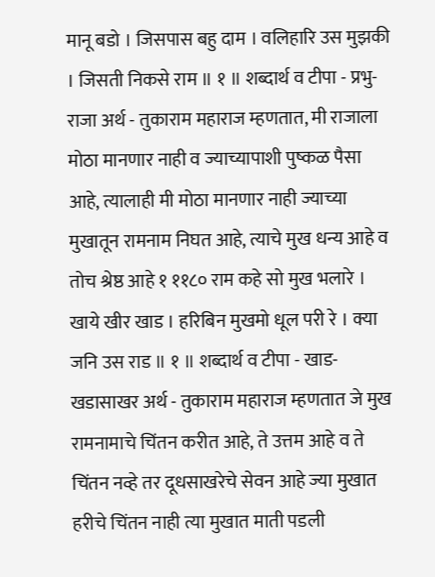मानू बडो । जिसपास बहु दाम । वलिहारि उस मुझकी । जिसती निकसे राम ॥ १ ॥ शब्दार्थ व टीपा - प्रभु-राजा अर्थ - तुकाराम महाराज म्हणतात, मी राजाला मोठा मानणार नाही व ज्याच्यापाशी पुष्कळ पैसा आहे, त्यालाही मी मोठा मानणार नाही ज्याच्या मुखातून रामनाम निघत आहे, त्याचे मुख धन्य आहे व तोच श्रेष्ठ आहे १ ११८० राम कहे सो मुख भलारे । खाये खीर खाड । हरिबिन मुखमो धूल परी रे । क्या जनि उस राड ॥ १ ॥ शब्दार्थ व टीपा - खाड-खडासाखर अर्थ - तुकाराम महाराज म्हणतात जे मुख रामनामाचे चिंतन करीत आहे, ते उत्तम आहे व ते चिंतन नव्हे तर दूधसाखरेचे सेवन आहे ज्या मुखात हरीचे चिंतन नाही त्या मुखात माती पडली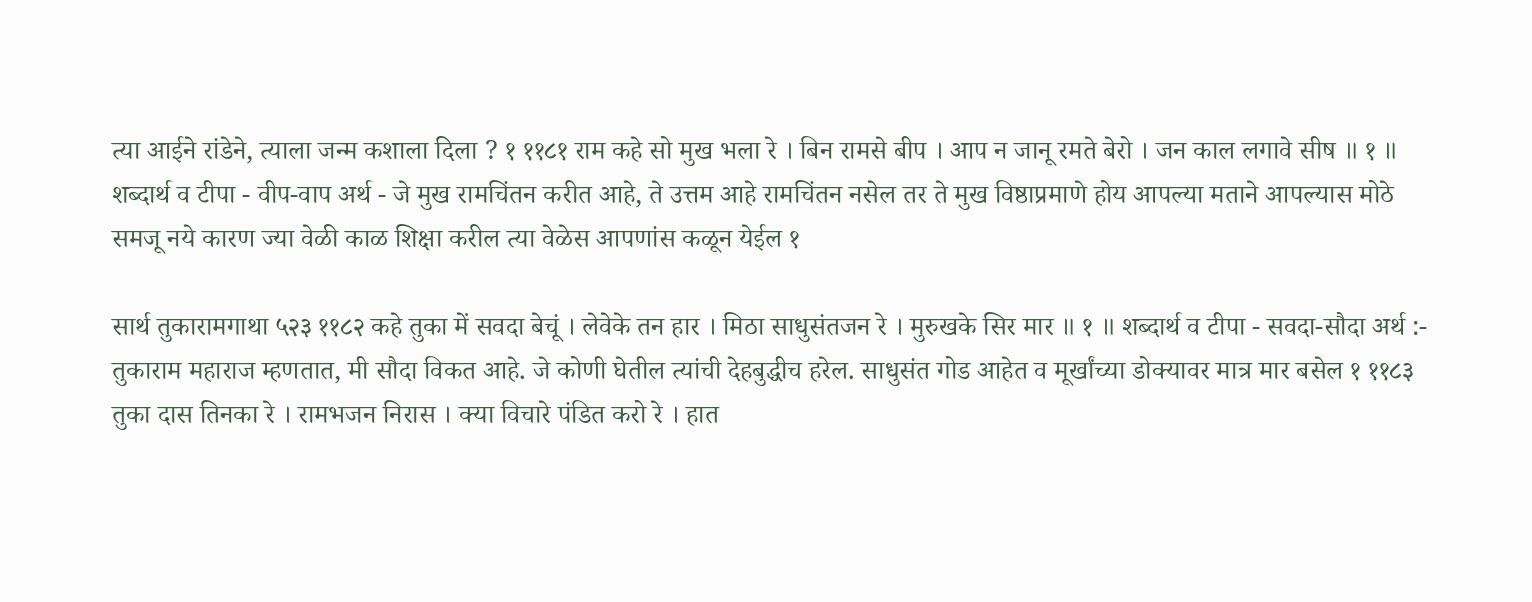त्या आईने रांडेने, त्याला जन्म कशाला दिला ? १ ११८१ राम कहे सो मुख भला रे । बिन रामसे बीप । आप न जानू रमते बेरो । जन काल लगावे सीष ॥ १ ॥ शब्दार्थ व टीपा - वीप-वाप अर्थ - जे मुख रामचिंतन करीत आहे, ते उत्तम आहे रामचिंतन नसेल तर ते मुख विष्ठाप्रमाणे होय आपल्या मताने आपल्यास मोठे समजू नये कारण ज्या वेळी काळ शिक्षा करील त्या वेळेस आपणांस कळून येईल १

सार्थ तुकारामगाथा ५२३ ११८२ कहे तुका में सवदा बेचूं । लेवेके तन हार । मिठा साधुसंतजन रे । मुरुखके सिर मार ॥ १ ॥ शब्दार्थ व टीपा - सवदा-सौदा अर्थ :- तुकाराम महाराज म्हणतात, मी सौदा विकत आहे. जे कोणी घेतील त्यांची देहबुद्धीच हरेल. साधुसंत गोड आहेत व मूर्खांच्या डोक्यावर मात्र मार बसेल १ ११८३ तुका दास तिनका रे । रामभजन निरास । क्या विचारे पंडित करो रे । हात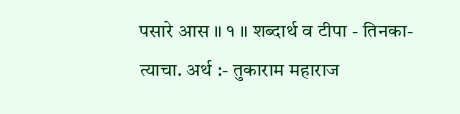पसारे आस ॥ १ ॥ शब्दार्थ व टीपा - तिनका-त्याचा. अर्थ :- तुकाराम महाराज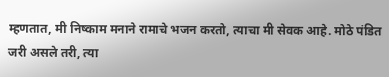म्हणतात, मी निष्काम मनाने रामाचे भजन करतो, त्याचा मी सेवक आहे. मोठे पंडित जरी असले तरी, त्या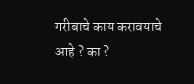गरीबाचे काय करावयाचे आहे ? का ?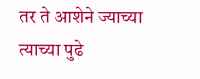तर ते आशेने ज्याच्या त्याच्या पुढे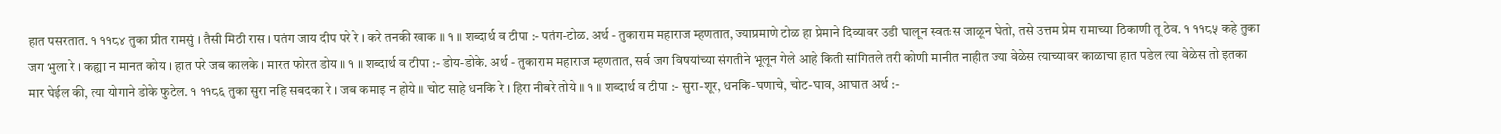हात पसरतात. १ ११८४ तुका प्रीत रामसुं । तैसी मिठी रास । पतंग जाय दीप परे रे । करे तनकी खाक ॥ १ ॥ शब्दार्थ व टीपा :- पतंग-टोळ. अर्थ - तुकाराम महाराज म्हणतात, ज्याप्रमाणे टोळ हा प्रेमाने दिव्यावर उडी घालून स्वतःस जाळून घेतो, तसे उत्तम प्रेम रामाच्या ठिकाणी तू ठेव. १ ११८५ कहे तुका जग भुला रे । कह्या न मानत कोय । हात परे जब कालके । मारत फोरत डोय ॥ १ ॥ शब्दार्थ व टीपा :- डोय-डोके. अर्थ - तुकाराम महाराज म्हणतात, सर्व जग विषयांच्या संगतीने भूलून गेले आहे किती सांगितले तरी कोणी मानीत नाहीत ज्या वेळेस त्याच्यावर काळाचा हात पडेल त्या वेळेस तो इतका मार घेईल की, त्या योगाने डोके फुटेल. १ ११८६ तुका सुरा नहि सबदका रे । जब कमाइ न होये ॥ चोट साहे धनकि रे । हिरा नीबरे तोये ॥ १ ॥ शब्दार्थ व टीपा :- सुरा-शूर, धनकि-घणाचे, चोट-घाव, आघात अर्थ :-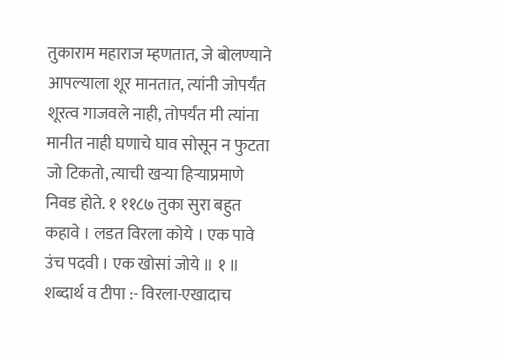तुकाराम महाराज म्हणतात, जे बोलण्याने आपल्याला शूर मानतात, त्यांनी जोपर्यंत शूरत्व गाजवले नाही, तोपर्यंत मी त्यांना मानीत नाही घणाचे घाव सोसून न फुटता जो टिकतो, त्याची खऱ्या हिऱ्याप्रमाणे निवड होते. १ ११८७ तुका सुरा बहुत कहावे । लडत विरला कोये । एक पावे उंच पदवी । एक खोसां जोये ॥ १ ॥ शब्दार्थ व टीपा :- विरला-एखादाच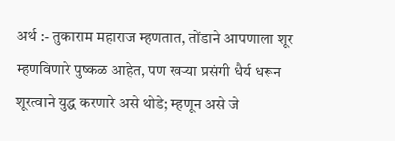अर्थ :- तुकाराम महाराज म्हणतात, तोंडाने आपणाला शूर म्हणविणारे पुष्कळ आहेत, पण खऱ्या प्रसंगी धैर्य धरून शूरत्वाने युद्ध करणारे असे थोडे; म्हणून असे जे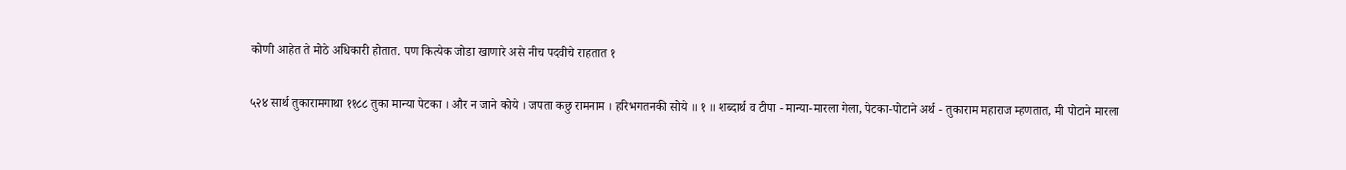कोणी आहेत ते मोठे अधिकारी होतात. पण कित्येक जोडा खाणारे असे नीच पदवीचे राहतात १

५२४ सार्थ तुकारामगाथा ११८८ तुका मान्या पेटका । और न जाने कोये । जपता कछु रामनाम । हरिभगतनकी सोये ॥ १ ॥ शब्दार्थ व टीपा - मान्या-मारला गेला, पेटका-पोटाने अर्थ - तुकाराम महाराज म्हणतात, मी पोटाने मारला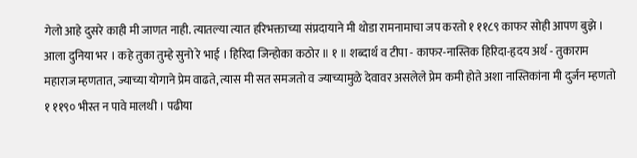गेलो आहे दुसरे काही मी जाणत नाही. त्यातल्या त्यात हरिभक्ताच्या संप्रदायाने मी थोडा रामनामाचा जप करतो १ ११८९ काफर सोही आपण बुझे । आला दुनिया भर । कहे तुका तुम्हे सुनो रे भाई । हिरिदा जिन्होका कठोर ॥ १ ॥ शब्दार्थ व टीपा - काफर-नास्तिक हिरिदा-हृदय अर्थ - तुकाराम महाराज म्हणतात, ज्याच्या योगाने प्रेम वाढते, त्यास मी सत समजतो व ज्याच्यामुळे देवावर असलेले प्रेम कमी होते अशा नास्तिकांना मी दुर्जन म्हणतो १ ११९० भीस्त न पावे मालथी । पढीया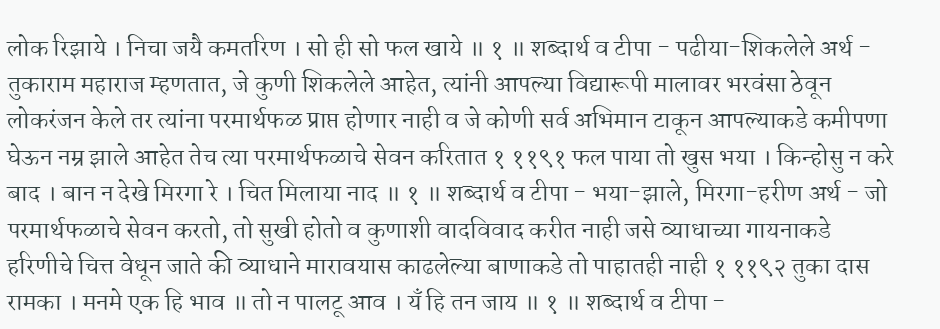लोक रिझाये । निचा जयै कमतरिण । सो ही सो फल खाये ॥ १ ॥ शब्दार्थ व टीपा - पढीया-शिकलेले अर्थ - तुकाराम महाराज म्हणतात, जे कुणी शिकलेले आहेत, त्यांनी आपल्या विद्यारूपी मालावर भरवंसा ठेवून लोकरंजन केले तर त्यांना परमार्थफळ प्राप्त होणार नाही व जे कोणी सर्व अभिमान टाकून आपल्याकडे कमीपणा घेऊन नम्र झाले आहेत तेच त्या परमार्थफळाचे सेवन करितात १ ११९१ फल पाया तो खुस भया । किन्होसु न करे बाद । बान न देखे मिरगा रे । चित मिलाया नाद ॥ १ ॥ शब्दार्थ व टीपा - भया-झाले, मिरगा-हरीण अर्थ - जो परमार्थफळाचे सेवन करतो, तो सुखी होतो व कुणाशी वादविवाद करीत नाही जसे व्याधाच्या गायनाकडे हरिणीचे चित्त वेधून जाते की व्याधाने मारावयास काढलेल्या बाणाकडे तो पाहातही नाही १ ११९२ तुका दास रामका । मनमे एक हि भाव ॥ तो न पालटू आव । यँ हि तन जाय ॥ १ ॥ शब्दार्थ व टीपा -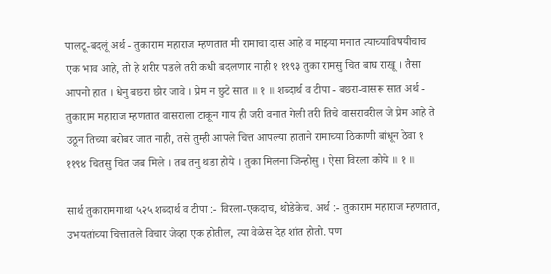पालटू-बदलूं अर्थ - तुकाराम महाराज म्हणतात मी रामाचा दास आहे व माझ्या मनात त्याच्याविषयीचाच एक भाव आहे, तो हे शरीर पडले तरी कधी बदलणार नाही १ ११९३ तुका रामसु चित बाघ राखू । तैसा आपनो हात । धेनु बछरा छोर जावे । प्रेम न छुटे सात ॥ १ ॥ शब्दार्थ व टीपा - बछरा-वासरू सात अर्थ - तुकाराम महाराज म्हणतात वासराला टाकून गाय ही जरी वनात गेली तरी तिचे वासरावरील जे प्रेम आहे ते उठून तिच्या बरोबर जात नाही, तसे तुम्ही आपले चित्त आपल्या हाताने रामाच्या ठिकाणी बांधून ठेवा १ ११९४ चितसु चित जब मिले । तब तनु थडा होये । तुका मिलना जिन्होसु । ऐसा विरला कोये ॥ १ ॥

सार्थ तुकारामगाथा ५२५ शब्दार्थ व टीपा :- विरला-एकदाच, थोडेकेच. अर्थ :- तुकाराम महाराज म्हणतात, उभयतांच्या चित्तातले विचार जेव्हा एक होतील, त्या वेळेस देह शांत होतो. पण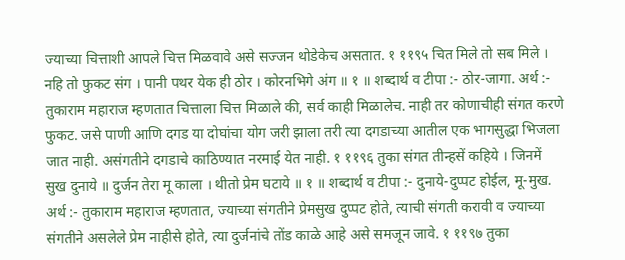ज्याच्या चित्ताशी आपले चित्त मिळवावे असे सज्जन थोडेकेच असतात. १ ११९५ चित मिले तो सब मिले । नहि तो फुकट संग । पानी पथर येक ही ठोर । कोरनभिगे अंग ॥ १ ॥ शब्दार्थ व टीपा :- ठोर-जागा. अर्थ :- तुकाराम महाराज म्हणतात चित्ताला चित्त मिळाले की, सर्व काही मिळालेच. नाही तर कोणाचीही संगत करणे फुकट. जसे पाणी आणि दगड या दोघांचा योग जरी झाला तरी त्या दगडाच्या आतील एक भागसुद्धा भिजला जात नाही. असंगतीने दगडाचे काठिण्यात नरमाई येत नाही. १ ११९६ तुका संगत तीन्हसें कहिये । जिनमें सुख दुनाये ॥ दुर्जन तेरा मू काला । थीतो प्रेम घटाये ॥ १ ॥ शब्दार्थ व टीपा :- दुनाये-दुप्पट होईल, मू-मुख. अर्थ :- तुकाराम महाराज म्हणतात, ज्याच्या संगतीने प्रेमसुख दुप्पट होते, त्याची संगती करावी व ज्याच्या संगतीने असलेले प्रेम नाहीसे होते, त्या दुर्जनांचे तोंड काळे आहे असे समजून जावे. १ ११९७ तुका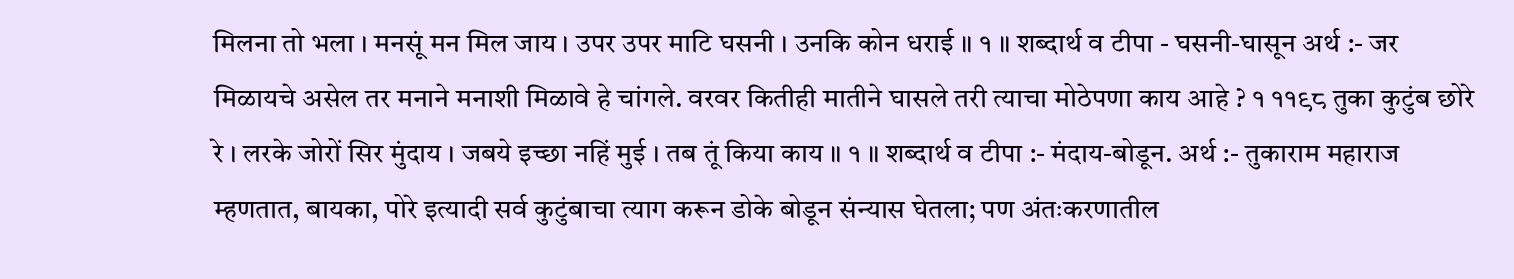मिलना तो भला । मनसूं मन मिल जाय । उपर उपर माटि घसनी । उनकि कोन धराई ॥ १ ॥ शब्दार्थ व टीपा - घसनी-घासून अर्थ :- जर मिळायचे असेल तर मनाने मनाशी मिळावे हे चांगले. वरवर कितीही मातीने घासले तरी त्याचा मोठेपणा काय आहे ? १ ११९८ तुका कुटुंब छोरे रे । लरके जोरों सिर मुंदाय । जबये इच्छा नहिं मुई । तब तूं किया काय ॥ १ ॥ शब्दार्थ व टीपा :- मंदाय-बोडून. अर्थ :- तुकाराम महाराज म्हणतात, बायका, पोरे इत्यादी सर्व कुटुंबाचा त्याग करून डोके बोडून संन्यास घेतला; पण अंतःकरणातील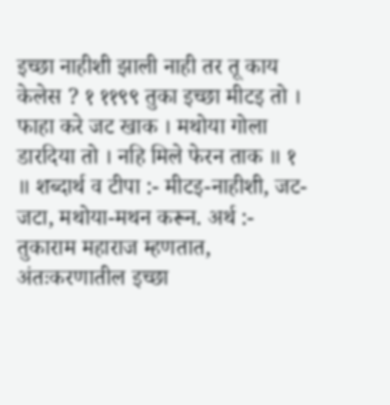इच्छा नाहीशी झाली नाही तर तू काय केलेस ? १ ११९९ तुका इच्छा मीटइ तो । फाहा करे जट खाक । मथोया गोला डारदिया तो । नहि मिले फेरन ताक ॥ १ ॥ शब्दार्थ व टीपा :- मीटइ-नाहीशी, जट-जटा, मथोया-मथन करून. अर्थ :- तुकाराम महाराज म्हणतात, अंतःकरणातील इच्छा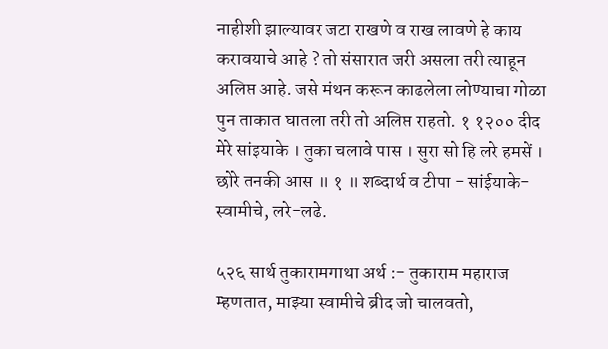नाहीशी झाल्यावर जटा राखणे व राख लावणे हे काय करावयाचे आहे ? तो संसारात जरी असला तरी त्याहून अलिप्त आहे. जसे मंथन करून काढलेला लोण्याचा गोळा पुन ताकात घातला तरी तो अलिप्त राहतो. १ १२०० दीद मेरे सांइयाके । तुका चलावे पास । सुरा सो हि लरे हमसें । छोरे तनकी आस ॥ १ ॥ शब्दार्थ व टीपा - सांईयाके-स्वामीचे, लरे-लढे.

५२६ सार्थ तुकारामगाथा अर्थ :- तुकाराम महाराज म्हणतात, माझ्या स्वामीचे ब्रीद जो चालवतो,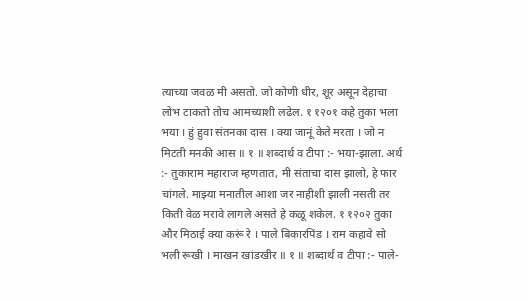त्याच्या जवळ मी असतो. जो कोणी धीर, शूर असून देहाचा लोभ टाकतो तोच आमच्याशी लढेल. १ १२०१ कहे तुका भला भया । हुं हुवा संतनका दास । क्या जानूं केते मरता । जो न मिटती मनकी आस ॥ १ ॥ शब्दार्थ व टीपा :- भया-झाला. अर्थ :- तुकाराम महाराज म्हणतात, मी संताचा दास झालो, हे फार चांगले. माझ्या मनातील आशा जर नाहीशी झाली नसती तर किती वेळ मरावे लागले असते हे कळू शकेल. १ १२०२ तुका और मिठाई क्या करूं रे । पाले बिकारपिंड । राम कहावे सो भली रूखी । माखन खांडखीर ॥ १ ॥ शब्दार्थ व टीपा :- पाले-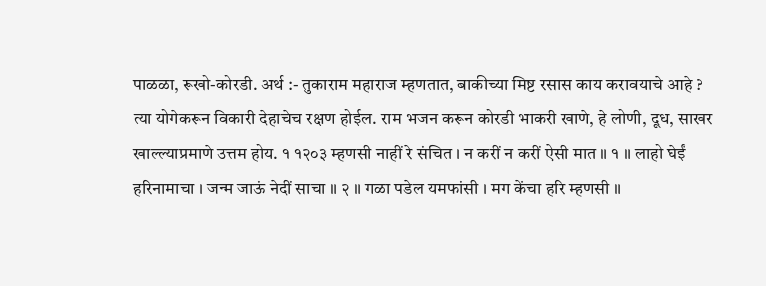पाळळा, रूखो-कोरडी. अर्थ :- तुकाराम महाराज म्हणतात, बाकीच्या मिष्ट रसास काय करावयाचे आहे ? त्या योगेकरून विकारी देहाचेच रक्षण होईल. राम भजन करून कोरडी भाकरी खाणे, हे लोणी, दूध, साखर खाल्ल्याप्रमाणे उत्तम होय. १ १२०३ म्हणसी नाहीं रे संचित । न करीं न करीं ऐसी मात ॥ १ ॥ लाहो घेईं हरिनामाचा । जन्म जाऊं नेदीं साचा ॥ २ ॥ गळा पडेल यमफांसी । मग केंचा हरि म्हणसी ॥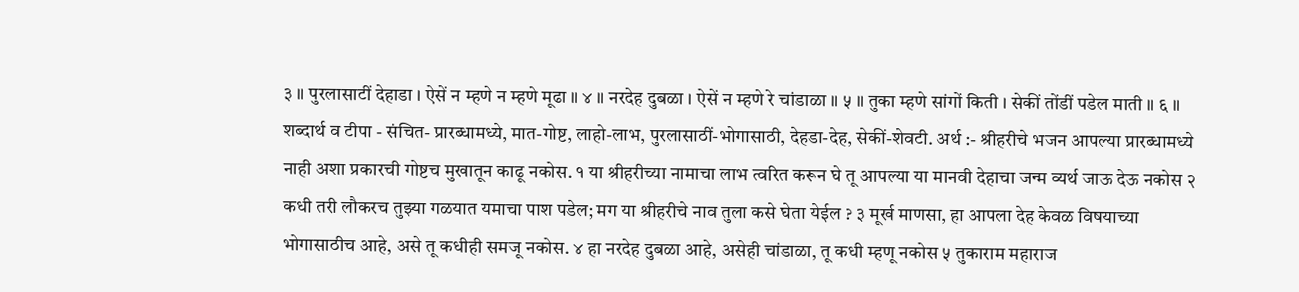३ ॥ पुरलासाटीं देहाडा । ऐसें न म्हणे न म्हणे मूढा ॥ ४ ॥ नरदेह दुबळा । ऐसें न म्हणे रे चांडाळा ॥ ५ ॥ तुका म्हणे सांगों किती । सेकीं तोंडीं पडेल माती ॥ ६ ॥ शब्दार्थ व टीपा - संचित- प्रारब्धामध्ये, मात-गोष्ट, लाहो-लाभ, पुरलासाठीं-भोगासाठी, देहडा-देह, सेकीं-शेवटी. अर्थ :- श्रीहरीचे भजन आपल्या प्रारब्धामध्ये नाही अशा प्रकारची गोष्टच मुखातून काढू नकोस. १ या श्रीहरीच्या नामाचा लाभ त्वरित करून घे तू आपल्या या मानवी देहाचा जन्म व्यर्थ जाऊ देऊ नकोस २ कधी तरी लौकरच तुझ्या गळयात यमाचा पाश पडेल; मग या श्रीहरीचे नाव तुला कसे घेता येईल ? ३ मूर्ख माणसा, हा आपला देह केवळ विषयाच्या भोगासाठीच आहे, असे तू कधीही समजू नकोस. ४ हा नरदेह दुबळा आहे, असेही चांडाळा, तू कधी म्हणू नकोस ५ तुकाराम महाराज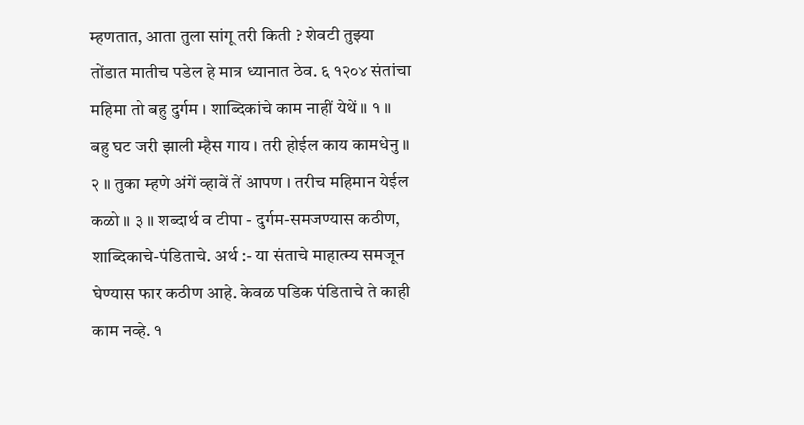म्हणतात, आता तुला सांगू तरी किती ? शेवटी तुझ्या तोंडात मातीच पडेल हे मात्र ध्यानात ठेव. ६ १२०४ संतांचा महिमा तो बहु दुर्गम । शाब्दिकांचे काम नाहीं येथें ॥ १ ॥ बहु घट जरी झाली म्हैस गाय । तरी होईल काय कामधेनु ॥ २ ॥ तुका म्हणे अंगें व्हावें तें आपण । तरीच महिमान येईल कळो ॥ ३ ॥ शब्दार्थ व टीपा - दुर्गम-समजण्यास कठीण, शाब्दिकाचे-पंडिताचे. अर्थ :- या संताचे माहात्म्य समजून घेण्यास फार कठीण आहे. केवळ पडिक पंडिताचे ते काही काम नव्हे. १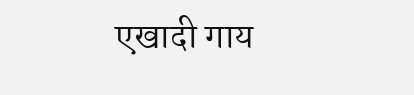एखादी गाय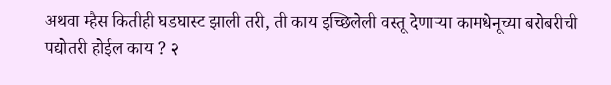अथवा म्हैस कितीही घडघास्ट झाली तरी, ती काय इच्छिलेली वस्तू देणाऱ्या कामधेनूच्या बरोबरीची पद्योतरी होईल काय ? २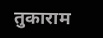तुकाराम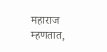महाराज म्हणतात,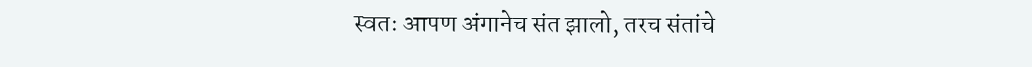स्वतः आपण अंगानेच संत झालो, तरच संतांचे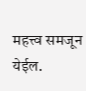महत्त्व समजून येईल.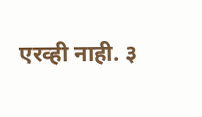एरव्ही नाही. ३